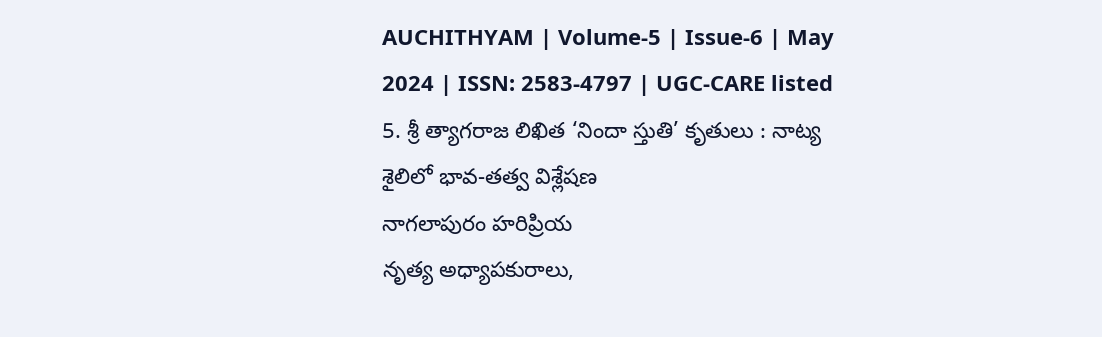AUCHITHYAM | Volume-5 | Issue-6 | May 2024 | ISSN: 2583-4797 | UGC-CARE listed
5. శ్రీ త్యాగరాజ లిఖిత ‘నిందా స్తుతి’ కృతులు : నాట్య శైలిలో భావ-తత్వ విశ్లేషణ
నాగలాపురం హరిప్రియ
నృత్య అధ్యాపకురాలు,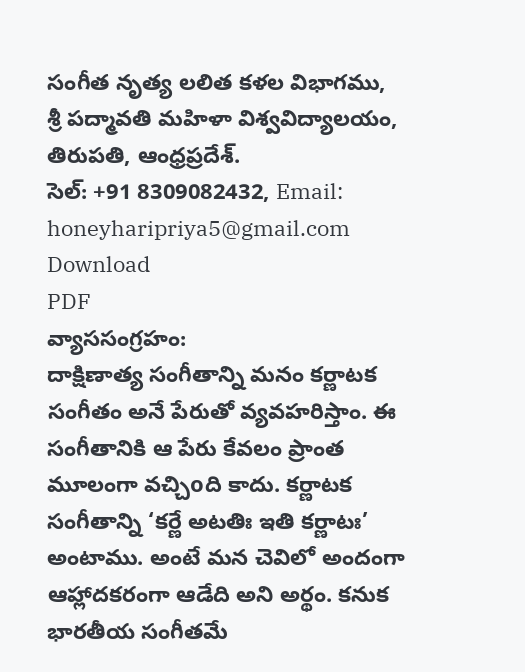సంగీత నృత్య లలిత కళల విభాగము,
శ్రీ పద్మావతి మహిళా విశ్వవిద్యాలయం,
తిరుపతి, ఆంధ్రప్రదేశ్.
సెల్: +91 8309082432, Email: honeyharipriya5@gmail.com
Download
PDF
వ్యాససంగ్రహం:
దాక్షిణాత్య సంగీతాన్ని మనం కర్ణాటక సంగీతం అనే పేరుతో వ్యవహరిస్తాం. ఈ సంగీతానికి ఆ పేరు కేవలం ప్రాంత మూలంగా వచ్చిoది కాదు. కర్ణాటక సంగీతాన్ని ‘కర్ణే అటతిః ఇతి కర్ణాటః’ అంటాము. అంటే మన చెవిలో అందంగా ఆహ్లాదకరంగా ఆడేది అని అర్థం. కనుక భారతీయ సంగీతమే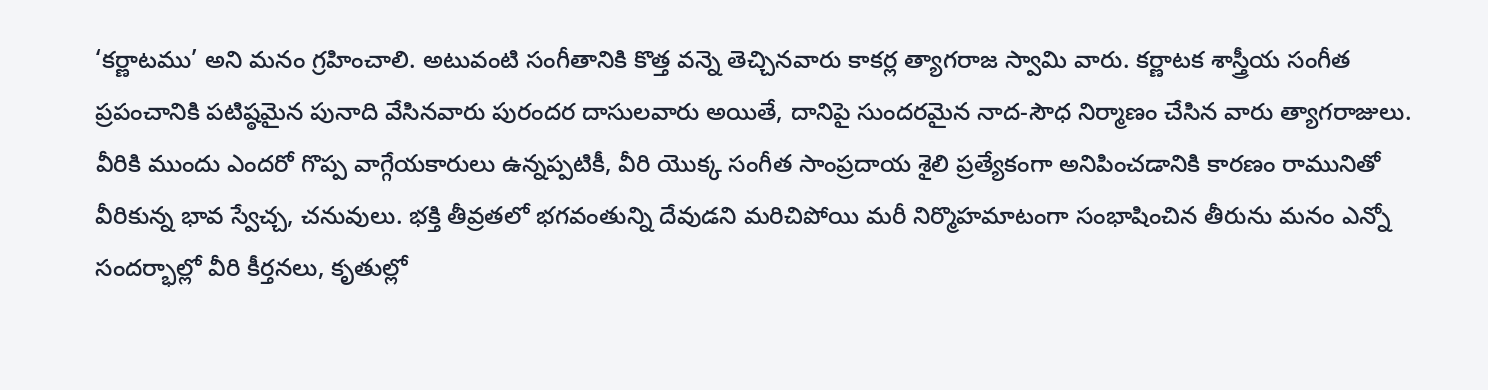‘కర్ణాటము’ అని మనం గ్రహించాలి. అటువంటి సంగీతానికి కొత్త వన్నె తెచ్చినవారు కాకర్ల త్యాగరాజ స్వామి వారు. కర్ణాటక శాస్త్రీయ సంగీత ప్రపంచానికి పటిష్ఠమైన పునాది వేసినవారు పురందర దాసులవారు అయితే, దానిపై సుందరమైన నాద-సౌధ నిర్మాణం చేసిన వారు త్యాగరాజులు. వీరికి ముందు ఎందరో గొప్ప వాగ్గేయకారులు ఉన్నప్పటికీ, వీరి యొక్క సంగీత సాంప్రదాయ శైలి ప్రత్యేకంగా అనిపించడానికి కారణం రామునితో వీరికున్న భావ స్వేచ్చ, చనువులు. భక్తి తీవ్రతలో భగవంతున్ని దేవుడని మరిచిపోయి మరీ నిర్మొహమాటంగా సంభాషించిన తీరును మనం ఎన్నో సందర్భాల్లో వీరి కీర్తనలు, కృతుల్లో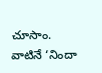చూసాం. వాటినే ‘నిందా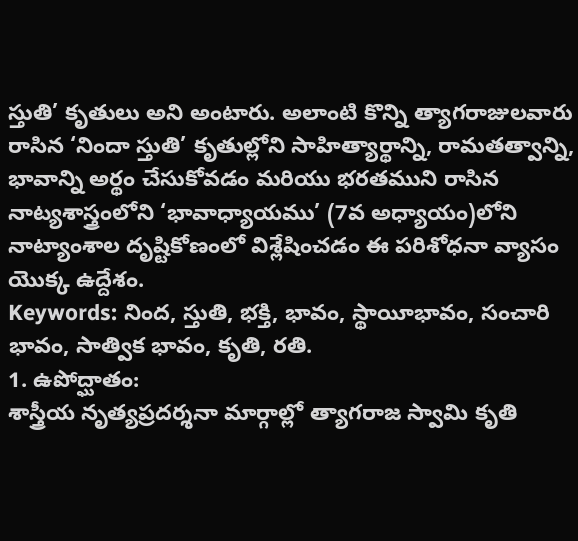స్తుతి’ కృతులు అని అంటారు. అలాంటి కొన్ని త్యాగరాజులవారు రాసిన ‘నిందా స్తుతి’ కృతుల్లోని సాహిత్యార్థాన్ని, రామతత్వాన్ని, భావాన్ని అర్థం చేసుకోవడం మరియు భరతముని రాసిన నాట్యశాస్త్రంలోని ‘భావాధ్యాయము’ (7వ అధ్యాయం)లోని నాట్యాంశాల దృష్టికోణంలో విశ్లేషించడం ఈ పరిశోధనా వ్యాసం యొక్క ఉద్దేశం.
Keywords: నింద, స్తుతి, భక్తి, భావం, స్థాయీభావం, సంచారి భావం, సాత్విక భావం, కృతి, రతి.
1. ఉపోద్ఘాతం:
శాస్త్రీయ నృత్యప్రదర్శనా మార్గాల్లో త్యాగరాజ స్వామి కృతి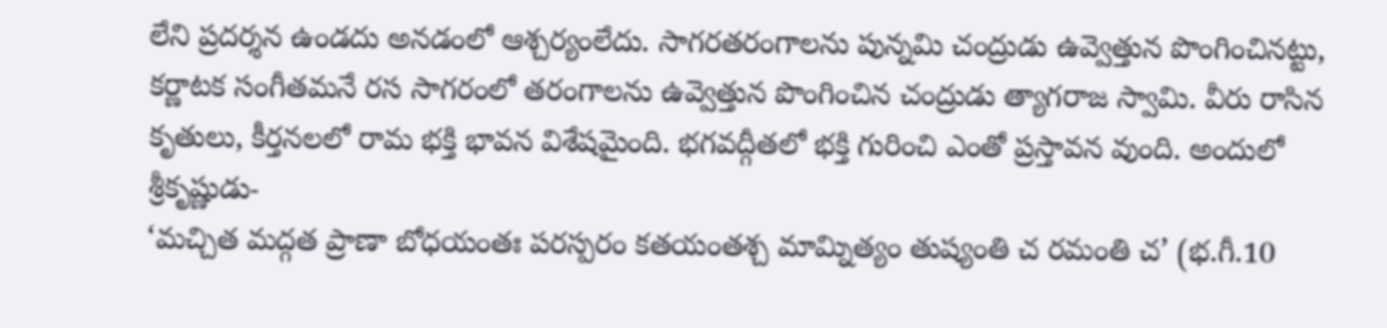లేని ప్రదర్శన ఉండదు అనడంలో ఆశ్చర్యంలేదు. సాగరతరంగాలను పున్నమి చంద్రుడు ఉవ్వెత్తున పొంగించినట్టు, కర్ణాటక సంగీతమనే రస సాగరంలో తరంగాలను ఉవ్వెత్తున పొంగించిన చంద్రుడు త్యాగరాజ స్వామి. వీరు రాసిన కృతులు, కీర్తనలలో రామ భక్తి భావన విశేషమైంది. భగవద్గీతలో భక్తి గురించి ఎంతో ప్రస్తావన వుంది. అందులో శ్రీకృష్ణుడు-
‘మచ్చిత మద్గత ప్రాణా బోధయంతః పరస్పరం కతయంతశ్చ మామ్నిత్యం తుష్యంతి చ రమంతి చ’ (భ.గీ.10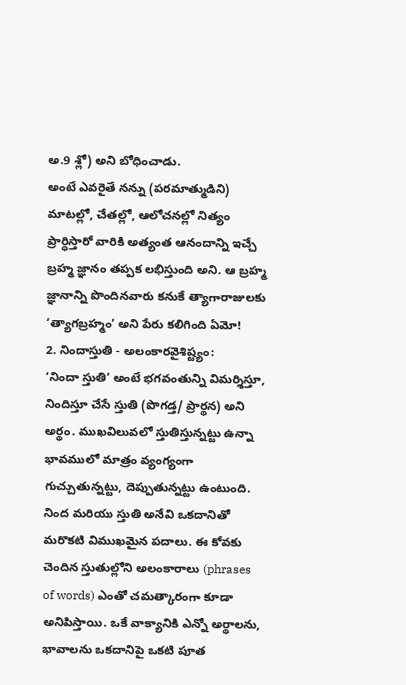అ.9 శ్లో) అని బోధించాడు.
అంటే ఎవరైతే నన్ను (పరమాత్ముడిని) మాటల్లో, చేతల్లో, ఆలోచనల్లో నిత్యం ప్రార్ధిస్తారో వారికి అత్యంత ఆనందాన్ని ఇచ్చే బ్రహ్మ జ్ఞానం తప్పక లభిస్తుంది అని. ఆ బ్రహ్మ జ్ఞానాన్ని పొందినవారు కనుకే త్యాగారాజులకు ‘త్యాగబ్రహ్మం’ అని పేరు కలిగింది ఏమో!
2. నిందాస్తుతి - అలంకారవైశిష్ట్యం:
‘నిందా స్తుతి’ అంటే భగవంతున్ని విమర్శిస్తూ, నిందిస్తూ చేసే స్తుతి (పొగడ్త/ ప్రార్థన) అని అర్థం. ముఖవిలువలో స్తుతిస్తున్నట్టు ఉన్నా భావములో మాత్రం వ్యంగ్యంగా గుచ్చుతున్నట్టు, దెప్పుతున్నట్టు ఉంటుంది. నింద మరియు స్తుతి అనేవి ఒకదానితో మరొకటి విముఖమైన పదాలు. ఈ కోవకు చెందిన స్తుతుల్లోని అలంకారాలు (phrases of words) ఎంతో చమత్కారంగా కూడా అనిపిస్తాయి. ఒకే వాక్యానికి ఎన్నో అర్థాలను, భావాలను ఒకదానిపై ఒకటి పూత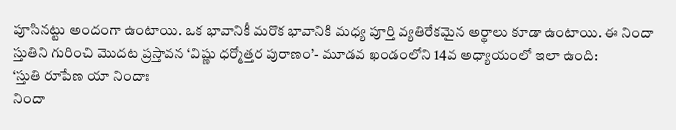పూసినట్టు అందంగా ఉంటాయి. ఒక భావానికీ మరొక భావానికి మధ్య పూర్తి వ్యతిరేకమైన అర్థాలు కూడా ఉంటాయి. ఈ నిందా స్తుతిని గురించి మొదట ప్రస్తావన ‘విష్ణు ధర్మోత్తర పురాణం’- మూడవ ఖండంలోని 14వ అధ్యాయంలో ఇలా ఉంది:
‘స్తుతి రూపేణ యా నిందాః
నిందా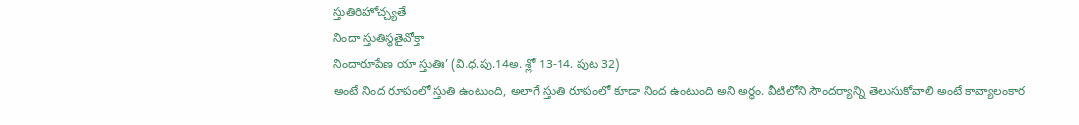స్తుతిరిహోచ్చ్యతే
నిందా స్తుతిస్థతైవోక్తా
నిందారూపేణ యా స్తుతిః’ (వి.ధ.పు.14అ. శ్లో 13-14. పుట 32)
అంటే నింద రూపంలో స్తుతి ఉంటుంది, అలాగే స్తుతి రూపంలో కూడా నింద ఉంటుంది అని అర్థం. వీటిలోని సౌందర్యాన్ని తెలుసుకోవాలి అంటే కావ్యాలంకార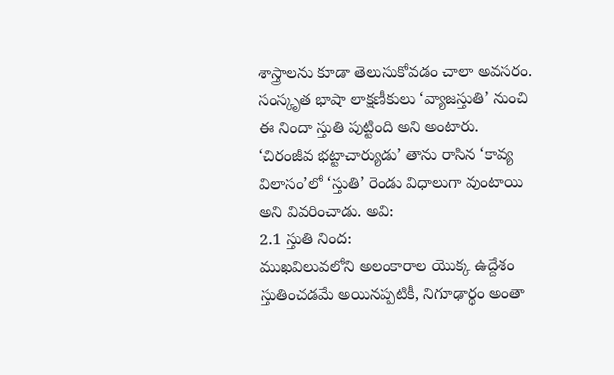శాస్త్రాలను కూడా తెలుసుకోవడం చాలా అవసరం.
సంస్కృత భాషా లాక్షణీకులు ‘వ్యాజస్తుతి’ నుంచి ఈ నిందా స్తుతి పుట్టింది అని అంటారు. ‘చిరంజీవ భట్టాచార్యుడు’ తాను రాసిన ‘కావ్య విలాసం’లో ‘స్తుతి’ రెండు విధాలుగా వుంటాయి అని వివరించాడు. అవి:
2.1 స్తుతి నింద:
ముఖవిలువలోని అలంకారాల యొక్క ఉద్దేశం స్తుతించడమే అయినప్పటికీ, నిగూఢార్థం అంతా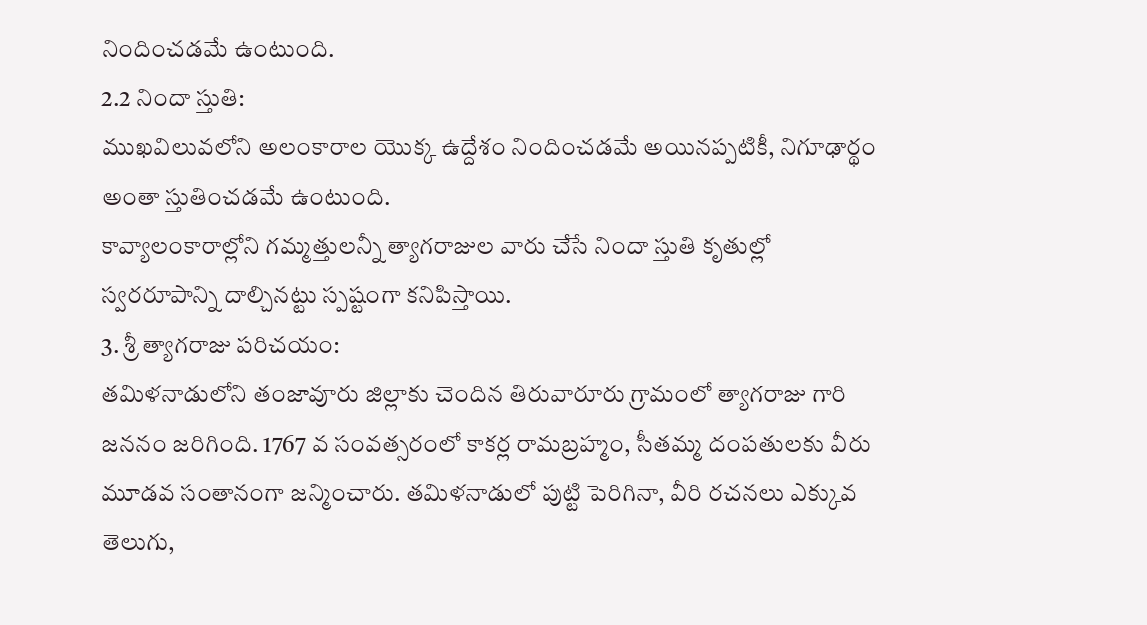నిందించడమే ఉంటుంది.
2.2 నిందా స్తుతి:
ముఖవిలువలోని అలంకారాల యొక్క ఉద్దేశం నిందించడమే అయినప్పటికీ, నిగూఢార్థం అంతా స్తుతించడమే ఉంటుంది.
కావ్యాలంకారాల్లోని గమ్మత్తులన్నీ త్యాగరాజుల వారు చేసే నిందా స్తుతి కృతుల్లో స్వరరూపాన్ని దాల్చినట్టు స్పష్టంగా కనిపిస్తాయి.
3. శ్రీ త్యాగరాజు పరిచయం:
తమిళనాడులోని తంజావూరు జిల్లాకు చెందిన తిరువారూరు గ్రామంలో త్యాగరాజు గారి జననం జరిగింది. 1767 వ సంవత్సరంలో కాకర్ల రామబ్రహ్మం, సీతమ్మ దంపతులకు వీరు మూడవ సంతానంగా జన్మించారు. తమిళనాడులో పుట్టి పెరిగినా, వీరి రచనలు ఎక్కువ తెలుగు,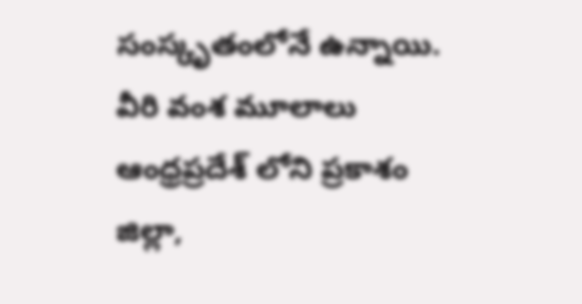సంస్కృతంలోనే ఉన్నాయి. వీరి వంశ మూలాలు ఆంధ్రప్రదేశ్ లోని ప్రకాశం జిల్లా,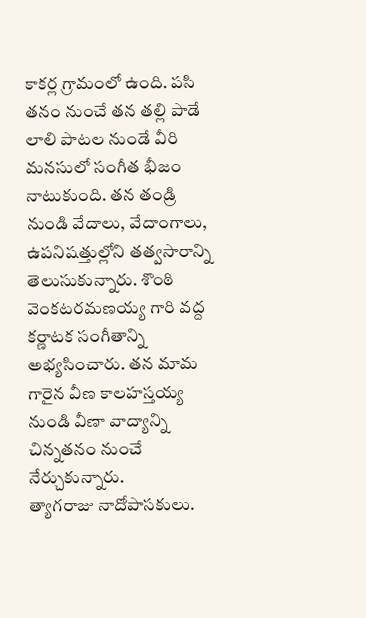కాకర్ల గ్రామంలో ఉంది. పసి తనం నుంచే తన తల్లి పాడే లాలి పాటల నుండే వీరి మనసులో సంగీత భీజం నాటుకుంది. తన తండ్రి నుండి వేదాలు, వేదాంగాలు, ఉపనిషత్తుల్లోని తత్వసారాన్ని తెలుసుకున్నారు. శొంఠి వెంకటరమణయ్య గారి వద్ద కర్ణాటక సంగీతాన్ని అభ్యసించారు. తన మామ గారైన వీణ కాలహస్తయ్య నుండి వీణా వాద్యాన్ని చిన్నతనం నుంచే నేర్చుకున్నారు.
త్యాగరాజు నాదోపాసకులు.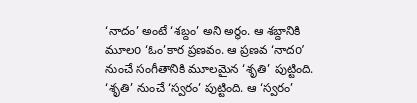‘నాదం’ అంటే ‘శబ్దం’ అని అర్థం. ఆ శబ్దానికి మూలo ‘ఓం’కార ప్రణవం. ఆ ప్రణవ ‘నాదo’ నుంచే సంగీతానికి మూలమైన ‘శృతి’ పుట్టింది. ‘శృతి’ నుంచే ‘స్వరం’ పుట్టింది. ఆ ‘స్వరం’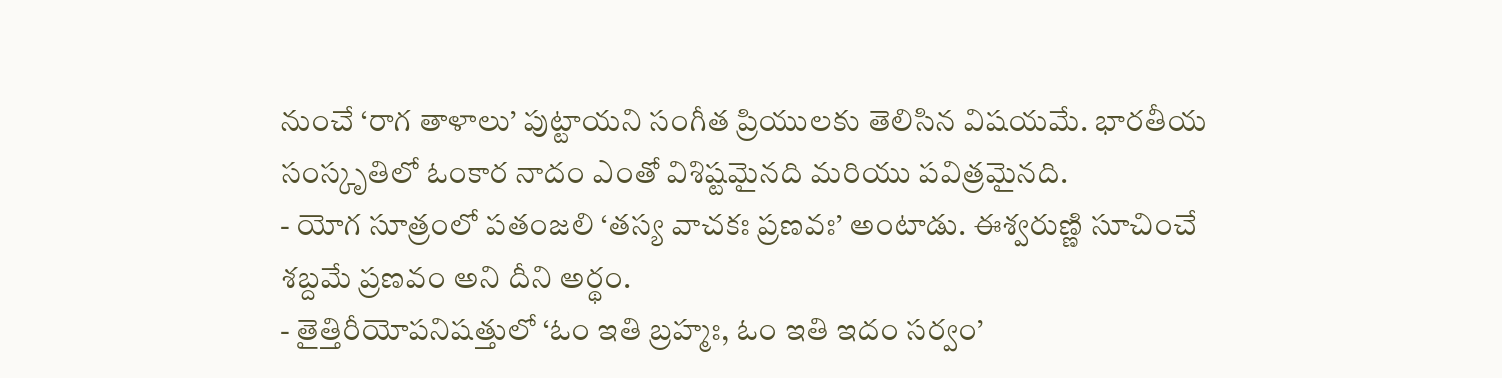నుంచే ‘రాగ తాళాలు’ పుట్టాయని సంగీత ప్రియులకు తెలిసిన విషయమే. భారతీయ సంస్కృతిలో ఓంకార నాదం ఎంతో విశిష్టమైనది మరియు పవిత్రమైనది.
- యోగ సూత్రంలో పతంజలి ‘తస్య వాచకః ప్రణవః’ అంటాడు. ఈశ్వరుణ్ణి సూచించే శబ్దమే ప్రణవం అని దీని అర్థం.
- తైత్తిరీయోపనిషత్తులో ‘ఓం ఇతి బ్రహ్మః, ఓం ఇతి ఇదం సర్వం’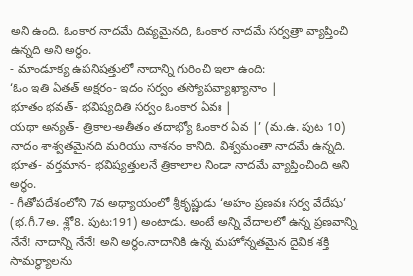అని ఉంది. ఓంకార నాదమే దివ్యమైనది, ఓంకార నాదమే సర్వత్రా వ్యాప్తించి ఉన్నది అని అర్థం.
- మాండూక్య ఉపనిషత్తులో నాదాన్ని గురించి ఇలా ఉంది:
‘ఓం ఇతి ఏతత్ అక్షరం- ఇదం సర్వం తస్యోపవ్యాఖ్యానాం |
భూతం భవత్- భవిష్యదితి సర్వం ఓంకార ఏవః |
యథా అన్యత్- త్రికాల-అతీతం తదాభ్యో ఓంకార ఏవ |’ (మ.ఉ. పుట 10)
నాదం శాశ్వతమైనది మరియు నాశనం కానిది. విశ్వమంతా నాదమే ఉన్నది. భూత- వర్తమాన- భవిష్యత్తులనే త్రికాలాల నిండా నాదమే వ్యాప్తించింది అని అర్థం.
- గీతోపదేశంలోని 7వ అధ్యాయంలో శ్రీకృష్ణుడు ‘అహం ప్రణవః సర్వ వేదేషు’ (భ.గీ.7అ. శ్లో8. పుట:191) అంటాడు. అంటే అన్ని వేదాలలో ఉన్న ప్రణవాన్ని నేనే! నాదాన్ని నేనే! అని అర్థం.నాదానికి ఉన్న మహోన్నతమైన దైవిక శక్తి సామర్థ్యాలను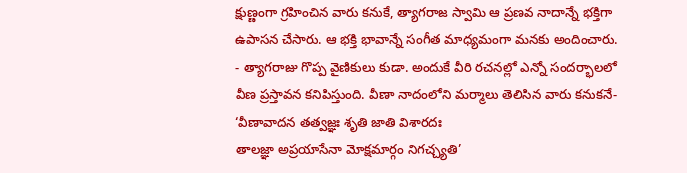క్షుణ్ణంగా గ్రహించిన వారు కనుకే, త్యాగరాజ స్వామి ఆ ప్రణవ నాదాన్నే భక్తిగా ఉపాసన చేసారు. ఆ భక్తి భావాన్నే సంగీత మాధ్యమంగా మనకు అందించారు.
- త్యాగరాజు గొప్ప వైణికులు కుడా. అందుకే వీరి రచనల్లో ఎన్నో సందర్భాలలో వీణ ప్రస్తావన కనిపిస్తుంది. వీణా నాదంలోని మర్మాలు తెలిసిన వారు కనుకనే-
‘వీణావాదన తత్వజ్ఞః శృతి జాతి విశారదః
తాలజ్ఞా అప్రయాసేనా మోక్షమార్గం నిగచ్చ్యతి’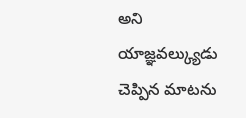అని యాజ్ఞవల్క్యుడు చెప్పిన మాటను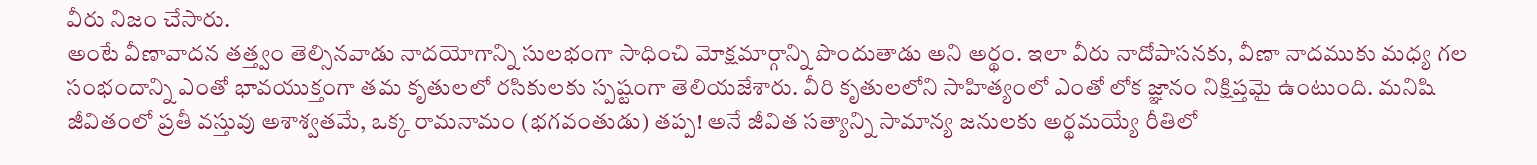వీరు నిజం చేసారు.
అంటే వీణావాదన తత్త్వం తెల్సినవాడు నాదయోగాన్ని సులభంగా సాధించి మోక్షమార్గాన్ని పొందుతాడు అని అర్థం. ఇలా వీరు నాదోపాసనకు, వీణా నాదముకు మధ్య గల సంభందాన్ని ఎంతో భావయుక్తంగా తమ కృతులలో రసికులకు స్పష్టంగా తెలియజేశారు. వీరి కృతులలోని సాహిత్యంలో ఎంతో లోక జ్ఞానం నిక్షిప్తమై ఉంటుంది. మనిషి జీవితంలో ప్రతీ వస్తువు అశాశ్వతమే, ఒక్క రామనామం (భగవంతుడు) తప్ప! అనే జీవిత సత్యాన్ని సామాన్య జనులకు అర్థమయ్యే రీతిలో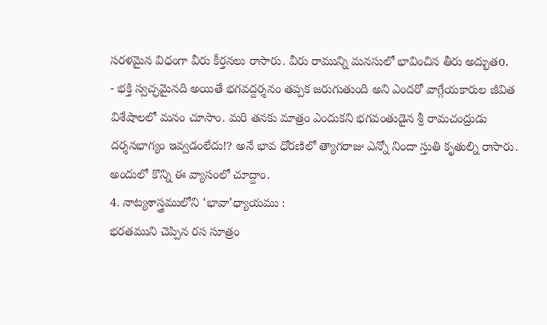సరళమైన విధంగా వీరు కీర్తనలు రాసారు. వీరు రామున్ని మనసులో భావించిన తీరు అద్భుతo.
- భక్తి స్వచ్ఛమైనది అయితే భగవద్దర్శనం తప్పక జరుగుతుంది అని ఎందరో వాగ్గేయకారుల జీవిత విశేషాలలో మనం చూసాం. మరి తనకు మాత్రం ఎందుకని భగవంతుడైన శ్రీ రామచంద్రుడు దర్శనభాగ్యం ఇవ్వడంలేదు!? అనే భావ ధోరణిలో త్యాగరాజు ఎన్నో నిందా స్తుతి కృతుల్ని రాసారు. అందులో కొన్ని ఈ వ్యాసంలో చూద్దాం.
4. నాట్యశాస్త్రములోని ‘భావా’ధ్యాయము :
భరతముని చెప్పిన రస సూత్రం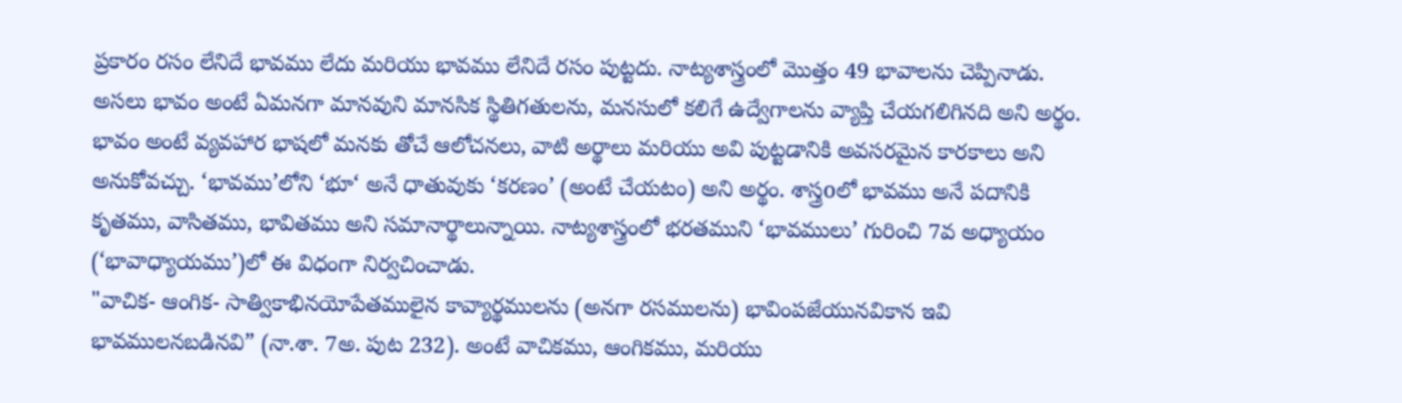ప్రకారం రసం లేనిదే భావము లేదు మరియు భావము లేనిదే రసం పుట్టదు. నాట్యశాస్త్రంలో మొత్తం 49 భావాలను చెప్పినాడు. అసలు భావం అంటే ఏమనగా మానవుని మానసిక స్థితిగతులను, మనసులో కలిగే ఉద్వేగాలను వ్యాప్తి చేయగలిగినది అని అర్థం. భావం అంటే వ్యవహార భాషలో మనకు తోచే ఆలోచనలు, వాటి అర్థాలు మరియు అవి పుట్టడానికి అవసరమైన కారకాలు అని అనుకోవచ్చు. ‘భావము’లోని ‘భూ‘ అనే ధాతువుకు ‘కరణం’ (అంటే చేయటం) అని అర్థం. శాస్త్రoలో భావము అనే పదానికి కృతము, వాసితము, భావితము అని సమానార్థాలున్నాయి. నాట్యశాస్త్రంలో భరతముని ‘భావములు’ గురించి 7వ అధ్యాయం (‘భావాధ్యాయము’)లో ఈ విధంగా నిర్వచించాడు.
"వాచిక- ఆంగిక- సాత్వికాభినయోపేతములైన కావ్యార్థములను (అనగా రసములను) భావింపజేయునవికాన ఇవి భావములనబడినవి” (నా.శా. 7అ. పుట 232). అంటే వాచికము, ఆంగికము, మరియు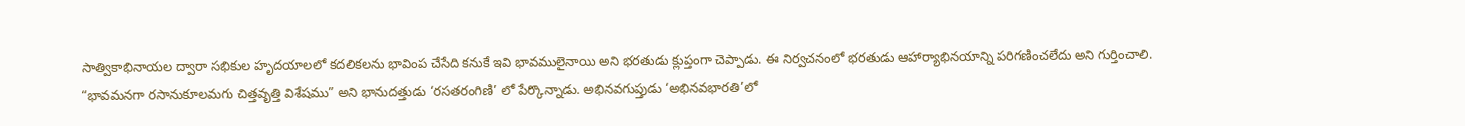సాత్వికాభినాయల ద్వారా సభికుల హృదయాలలో కదలికలను భావింప చేసేది కనుకే ఇవి భావములైనాయి అని భరతుడు క్లుప్తంగా చెప్పాడు. ఈ నిర్వచనంలో భరతుడు ఆహార్యాభినయాన్ని పరిగణించలేదు అని గుర్తించాలి.
“భావమనగా రసానుకూలమగు చిత్తవృత్తి విశేషము” అని భానుదత్తుడు ‘రసతరంగిణి’ లో పేర్కొన్నాడు. అభినవగుప్తుడు ‘అభినవభారతి’లో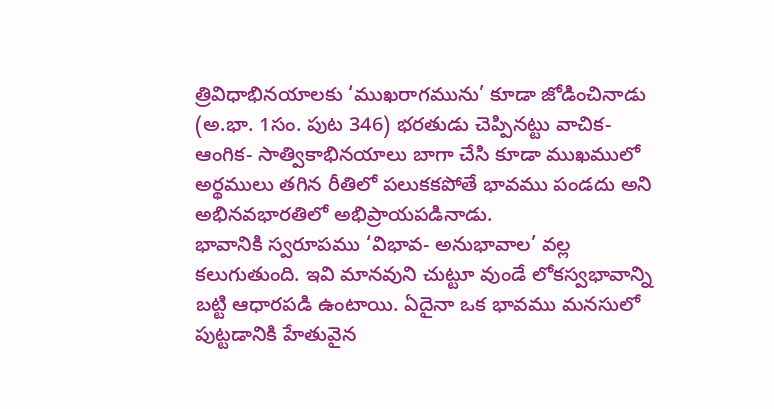త్రివిధాభినయాలకు ‘ముఖరాగమును’ కూడా జోడించినాడు (అ.భా. 1సం. పుట 346) భరతుడు చెప్పినట్టు వాచిక- ఆంగిక- సాత్వికాభినయాలు బాగా చేసి కూడా ముఖములో అర్థములు తగిన రీతిలో పలుకకపోతే భావము పండదు అని అభినవభారతిలో అభిప్రాయపడినాడు.
భావానికి స్వరూపము ‘విభావ- అనుభావాల’ వల్ల కలుగుతుంది. ఇవి మానవుని చుట్టూ వుండే లోకస్వభావాన్ని బట్టి ఆధారపడి ఉంటాయి. ఏదైనా ఒక భావము మనసులో పుట్టడానికి హేతువైన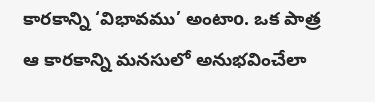కారకాన్ని ‘విభావము’ అంటాo. ఒక పాత్ర ఆ కారకాన్ని మనసులో అనుభవించేలా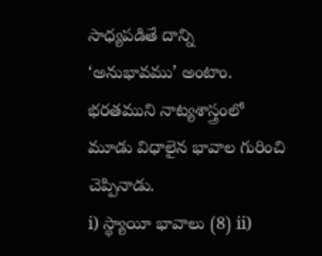సాధ్యపడితే దాన్ని ‘అనుభావము’ అంటాం. భరతముని నాట్యశాస్త్రంలో మూడు విధాలైన భావాల గురించి చెప్పినాడు.
i) స్థ్యాయీ భావాలు (8) ii)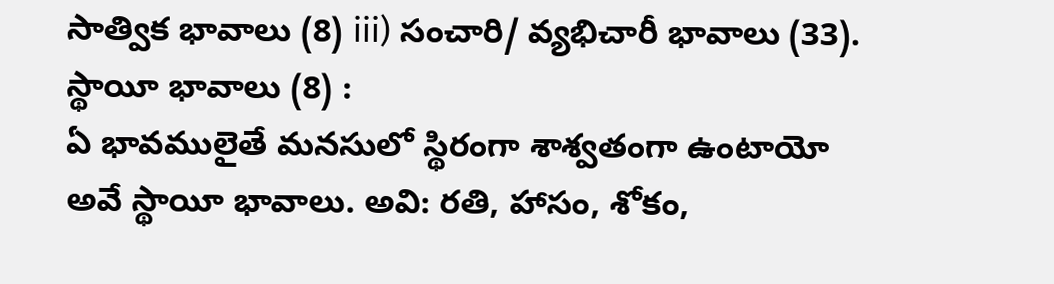సాత్విక భావాలు (8) iii) సంచారి/ వ్యభిచారీ భావాలు (33).
స్థాయీ భావాలు (8) :
ఏ భావములైతే మనసులో స్థిరంగా శాశ్వతంగా ఉంటాయో అవే స్థాయీ భావాలు. అవి: రతి, హాసం, శోకం,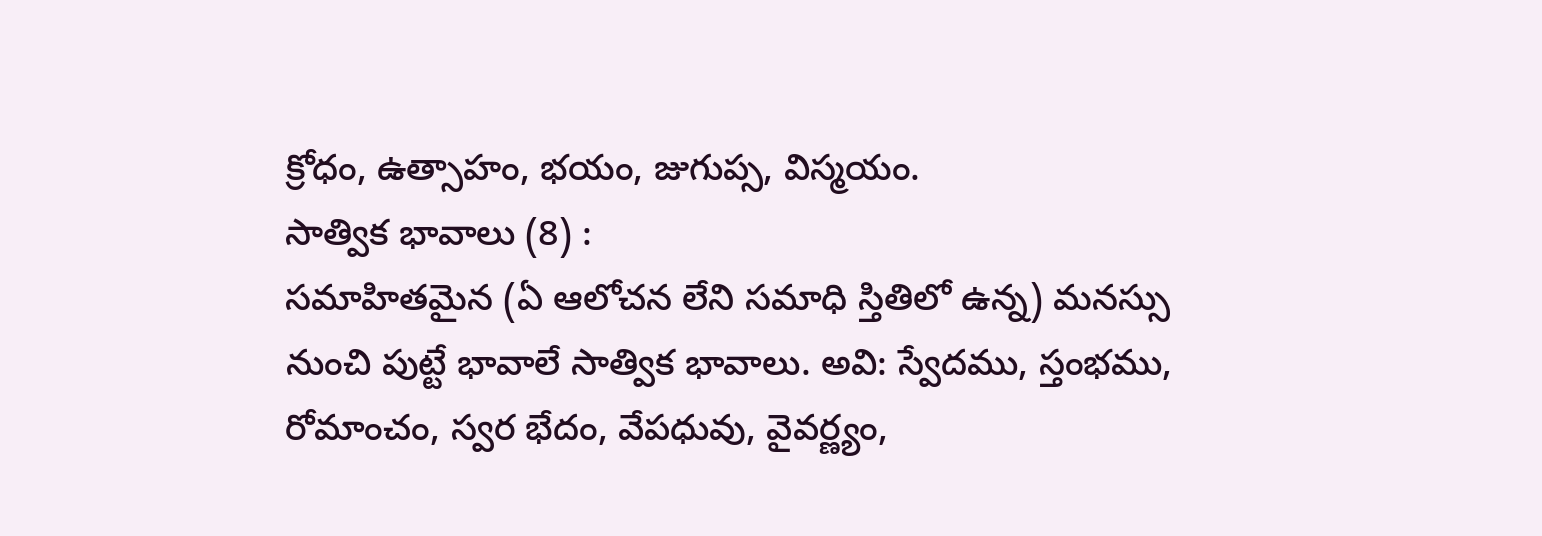క్రోధం, ఉత్సాహం, భయం, జుగుప్స, విస్మయం.
సాత్విక భావాలు (8) :
సమాహితమైన (ఏ ఆలోచన లేని సమాధి స్తితిలో ఉన్న) మనస్సు నుంచి పుట్టే భావాలే సాత్విక భావాలు. అవి: స్వేదము, స్తంభము, రోమాంచం, స్వర భేదం, వేపధువు, వైవర్ణ్యం,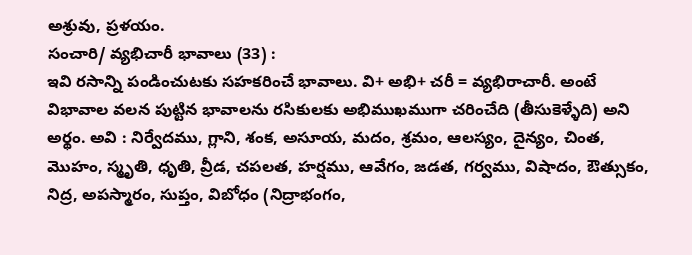అశ్రువు, ప్రళయం.
సంచారి/ వ్యభిచారీ భావాలు (33) :
ఇవి రసాన్ని పండించుటకు సహకరించే భావాలు. వి+ అభి+ చరీ = వ్యభిరాచారీ. అంటే విభావాల వలన పుట్టిన భావాలను రసికులకు అభిముఖముగా చరించేది (తీసుకెళ్ళేది) అని అర్థం. అవి : నిర్వేదము, గ్లాని, శంక, అసూయ, మదం, శ్రమం, ఆలస్యం, దైన్యం, చింత, మొహం, స్మృతి, ధృతి, వ్రీడ, చపలత, హర్షము, ఆవేగం, జడత, గర్వము, విషాదం, ఔత్సుకం, నిద్ర, అపస్మారం, సుప్తం, విబోధం (నిద్రాభంగం,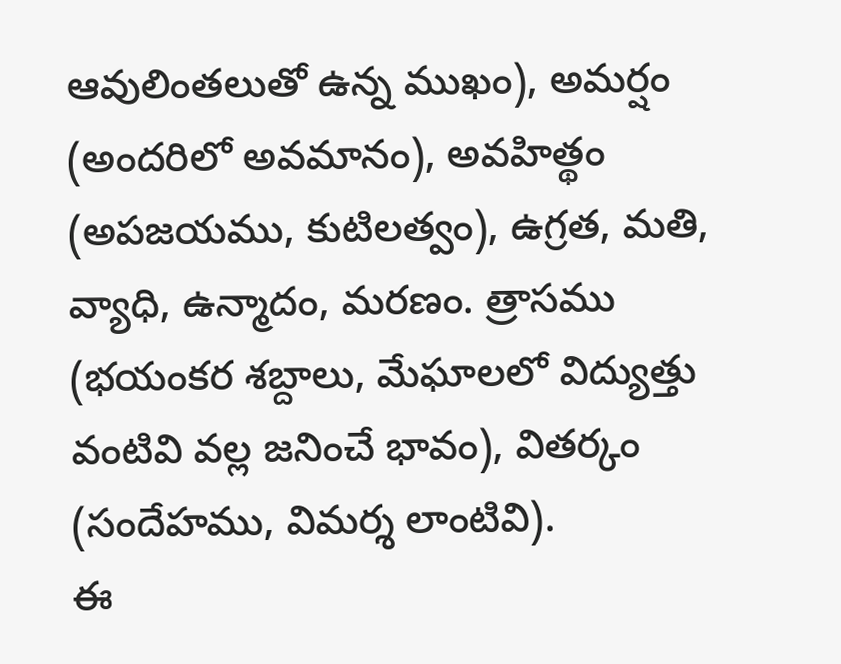ఆవులింతలుతో ఉన్న ముఖం), అమర్షం (అందరిలో అవమానం), అవహిత్థం (అపజయము, కుటిలత్వం), ఉగ్రత, మతి, వ్యాధి, ఉన్మాదం, మరణం. త్రాసము (భయంకర శబ్దాలు, మేఘాలలో విద్యుత్తు వంటివి వల్ల జనించే భావం), వితర్కం (సందేహము, విమర్శ లాంటివి).
ఈ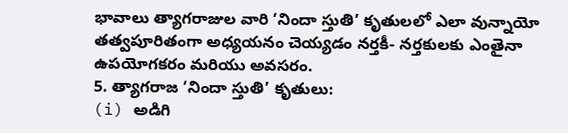భావాలు త్యాగరాజుల వారి ‘నిందా స్తుతి’ కృతులలో ఎలా వున్నాయో తత్వపూరితంగా అధ్యయనం చెయ్యడం నర్తకీ- నర్తకులకు ఎంతైనా ఉపయోగకరం మరియు అవసరం.
5. త్యాగరాజ ‘నిందా స్తుతి’ కృతులు:
(i) అడిగి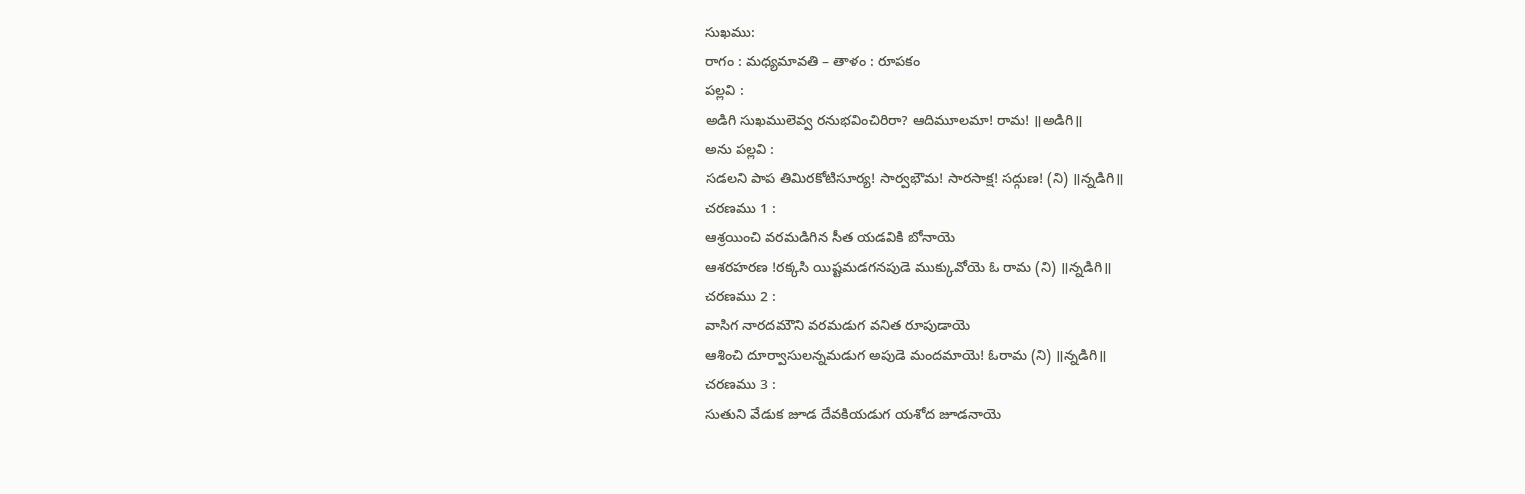సుఖము:
రాగం : మధ్యమావతి – తాళం : రూపకం
పల్లవి :
అడిగి సుఖములెవ్వ రనుభవించిరిరా? ఆదిమూలమా! రామ! ॥అడిగి॥
అను పల్లవి :
సడలని పాప తిమిరకోటిసూర్య! సార్వభౌమ! సారసాక్ష! సద్గుణ! (ని) ॥న్నడిగి॥
చరణము 1 :
ఆశ్రయించి వరమడిగిన సీత యడవికి బోనాయె
ఆశరహరణ !రక్కసి యిష్టమడగనపుడె ముక్కువోయె ఓ రామ (ని) ॥న్నడిగి॥
చరణము 2 :
వాసిగ నారదమౌని వరమడుగ వనిత రూపుడాయె
ఆశించి దూర్వాసులన్నమడుగ అపుడె మందమాయె! ఓరామ (ని) ॥న్నడిగి॥
చరణము 3 :
సుతుని వేడుక జూడ దేవకియడుగ యశోద జూడనాయె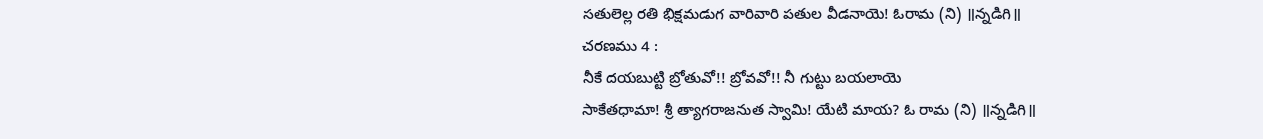సతులెల్ల రతి భిక్షమడుగ వారివారి పతుల వీడనాయె! ఓరామ (ని) ॥న్నడిగి॥
చరణము 4 :
నీకే దయబుట్టి బ్రోతువో!! బ్రోవవో!! నీ గుట్టు బయలాయె
సాకేతధామా! శ్రీ త్యాగరాజనుత స్వామి! యేటి మాయ? ఓ రామ (ని) ॥న్నడిగి॥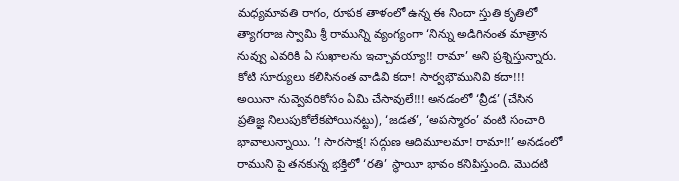మధ్యమావతి రాగం, రూపక తాళంలో ఉన్న ఈ నిందా స్తుతి కృతిలో త్యాగరాజ స్వామి శ్రీ రామున్ని వ్యంగ్యంగా ‘నిన్ను అడిగినంత మాత్రాన నువ్వు ఎవరికి ఏ సుఖాలను ఇచ్చావయ్యా!! రామా’ అని ప్రశ్నిస్తున్నారు. కోటి సూర్యులు కలిసినంత వాడివి కదా! సార్వభౌమునివి కదా!!! అయినా నువ్వెవరికోసం ఏమి చేసావులే!!! అనడంలో ‘వ్రీడ’ (చేసిన ప్రతిజ్ఞ నిలుపుకోలేకపోయినట్టు), ‘జడత’, ‘అపస్మారం’ వంటి సంచారి భావాలున్నాయి. ’! సారసాక్ష! సద్గుణ ఆదిమూలమా! రామా!!’ అనడంలో రాముని పై తనకున్న భక్తిలో ‘రతి’ స్థాయీ భావం కనిపిస్తుంది. మొదటి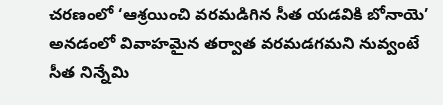చరణంలో ‘ఆశ్రయించి వరమడిగిన సీత యడవికి బోనాయె’ అనడంలో వివాహమైన తర్వాత వరమడగమని నువ్వంటే సీత నిన్నేమి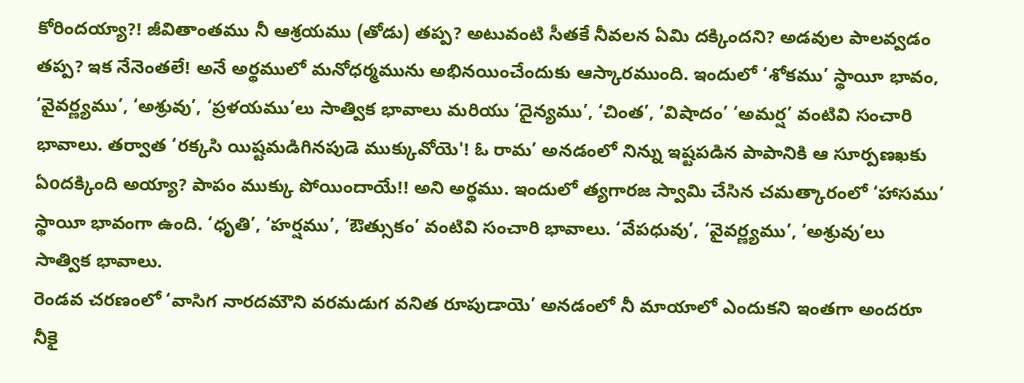కోరిందయ్యా?! జీవితాంతము నీ ఆశ్రయము (తోడు) తప్ప? అటువంటి సీతకే నీవలన ఏమి దక్కిందని? అడవుల పాలవ్వడం తప్ప? ఇక నేనెంతలే! అనే అర్థములో మనోధర్మమును అభినయించేందుకు ఆస్కారముంది. ఇందులో ‘శోకము’ స్థాయీ భావం, ‘వైవర్ణ్యము’, ‘అశ్రువు’, ‘ప్రళయము’లు సాత్విక భావాలు మరియు ‘దైన్యము’, ‘చింత’, ‘విషాదం’ ‘అమర్ష’ వంటివి సంచారి భావాలు. తర్వాత ‘రక్కసి యిష్టమడిగినపుడె ముక్కువోయె'! ఓ రామ’ అనడంలో నిన్ను ఇష్టపడిన పాపానికి ఆ సూర్పణఖకు ఏoదక్కింది అయ్యా? పాపం ముక్కు పోయిందాయే!! అని అర్థము. ఇందులో త్యగారజ స్వామి చేసిన చమత్కారంలో ‘హాసము’ స్థాయీ భావంగా ఉంది. ‘ధృతి’, ‘హర్షము’, ‘ఔత్సుకం’ వంటివి సంచారి భావాలు. ‘వేపధువు’, ‘వైవర్ణ్యము’, ‘అశ్రువు’లు సాత్విక భావాలు.
రెండవ చరణంలో ‘వాసిగ నారదమౌని వరమడుగ వనిత రూపుడాయె’ అనడంలో నీ మాయాలో ఎందుకని ఇంతగా అందరూ నీకై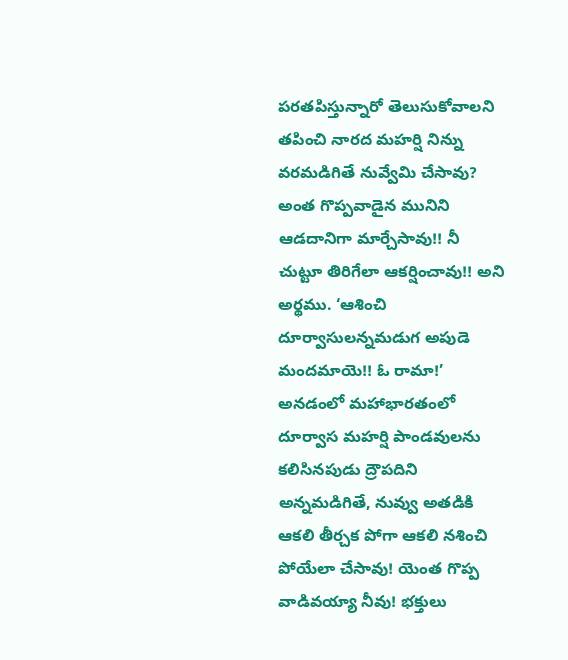పరతపిస్తున్నారో తెలుసుకోవాలని తపించి నారద మహర్షి నిన్ను వరమడిగితే నువ్వేమి చేసావు? అంత గొప్పవాడైన మునిని ఆడదానిగా మార్చేసావు!! నీ చుట్టూ తిరిగేలా ఆకర్షించావు!! అని అర్థము. ‘ఆశించి దూర్వాసులన్నమడుగ అపుడె మందమాయె!! ఓ రామా!’ అనడంలో మహాభారతంలో దూర్వాస మహర్షి పాండవులను కలిసినపుడు ద్రౌపదిని అన్నమడిగితే, నువ్వు అతడికి ఆకలి తీర్చక పోగా ఆకలి నశించి పోయేలా చేసావు! యెంత గొప్ప వాడివయ్యా నీవు! భక్తులు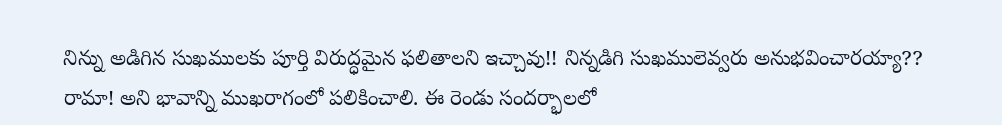నిన్ను అడిగిన సుఖములకు పూర్తి విరుద్ధమైన ఫలితాలని ఇచ్చావు!! నిన్నడిగి సుఖములెవ్వరు అనుభవించారయ్యా?? రామా! అని భావాన్ని ముఖరాగంలో పలికించాలి. ఈ రెండు సందర్భాలలో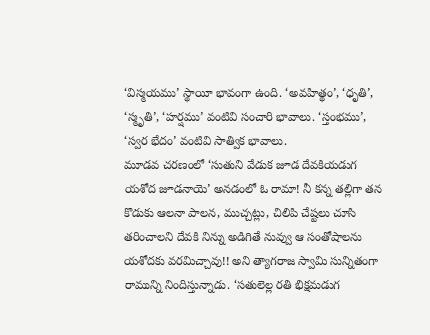‘విస్మయము’ స్థాయీ భావంగా ఉంది. ‘అవహిత్థం’, ‘ధృతి’, ‘స్మృతి’, ‘హర్షము’ వంటివి సంచారి భావాలు. ‘స్తంభము’, ‘స్వర భేదం’ వంటివి సాత్విక భావాలు.
మూడవ చరణంలో ‘సుతుని వేడుక జూడ దేవకియడుగ యశోద జూడనాయె’ అనడంలో ఓ రామా! నీ కన్న తల్లిగా తన కొడుకు ఆలనా పాలన, ముచ్చట్లు, చిలిపి చేష్టలు చూసి తరించాలని దేవకి నిన్ను అడిగితే నువ్వు ఆ సంతోషాలను యశోదకు వరమిచ్చావు!! అని త్యాగరాజ స్వామి సున్నితంగా రామున్ని నిందిస్తున్నాడు. ‘సతులెల్ల రతి భిక్షమడుగ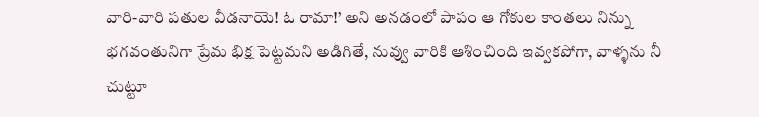వారి-వారి పతుల వీడనాయె! ఓ రామా!’ అని అనడంలో పాపం ఆ గోకుల కాంతలు నిన్ను భగవంతునిగా ప్రేమ భిక్ష పెట్టమని అడిగితే, నువ్వు వారికి ఆశించింది ఇవ్వకపోగా, వాళ్ళను నీ చుట్టూ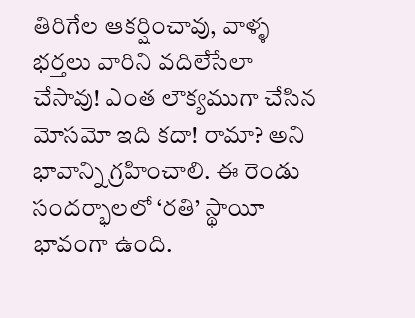తిరిగేల ఆకర్షించావు, వాళ్ళ భర్తలు వారిని వదిలేసేలా చేసావు! ఎంత లౌక్యముగా చేసిన మోసమో ఇది కదా! రామా? అని భావాన్ని గ్రహించాలి. ఈ రెండు సందర్భాలలో ‘రతి’ స్థాయీ భావంగా ఉంది.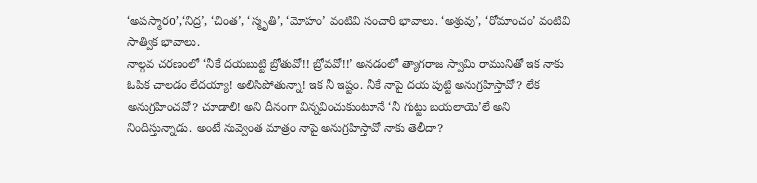‘అపస్మారo’,‘నిద్ర’, ‘చింత’, ‘స్మృతి’, ‘మోహం’ వంటివి సంచారి భావాలు. ‘అశ్రువు’, ‘రోమాంచం’ వంటివి సాత్విక భావాలు.
నాల్గవ చరణంలో ‘నీకే దయబుట్టి బ్రోతువో!! బ్రోవవో!!’ అనడంలో త్యాగరాజ స్వామి రామునితో ఇక నాకు ఓపిక చాలడం లేదయ్యా! అలిసిపోతున్నా! ఇక నీ ఇష్టం. నీకే నాపై దయ పుట్టి అనుగ్రహిస్తావో? లేక అనుగ్రహించవో? చూడాలి! అని దీనంగా విన్నవించుకుంటూనే ‘నీ గుట్టు బయలాయె’లే అని నిందిస్తున్నాడు. అంటే నువ్వెంత మాత్రం నాపై అనుగ్రహిస్తావో నాకు తెలీదా?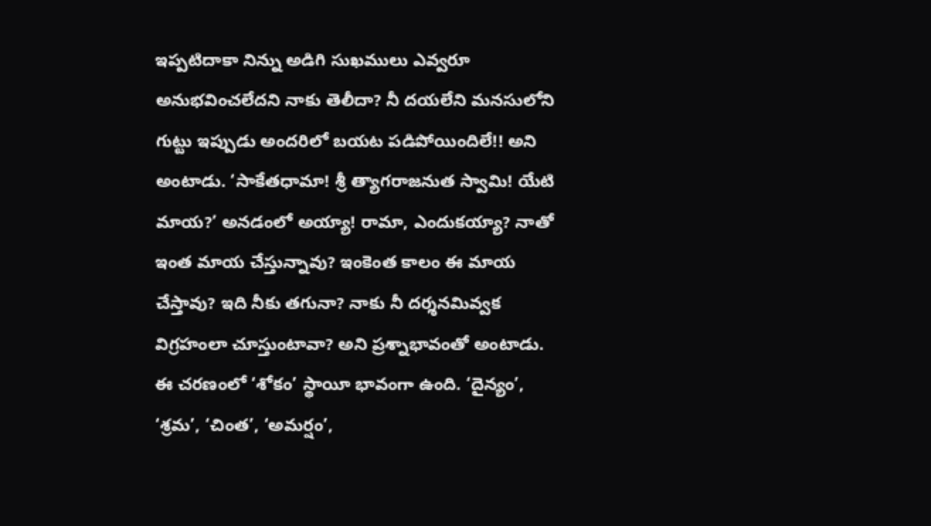ఇప్పటిదాకా నిన్ను అడిగి సుఖములు ఎవ్వరూ అనుభవించలేదని నాకు తెలీదా? నీ దయలేని మనసులోని గుట్టు ఇప్పుడు అందరిలో బయట పడిపోయిందిలే!! అని అంటాడు. ‘సాకేతధామా! శ్రీ త్యాగరాజనుత స్వామి! యేటి మాయ?’ అనడంలో అయ్యా! రామా, ఎందుకయ్యా? నాతో ఇంత మాయ చేస్తున్నావు? ఇంకెంత కాలం ఈ మాయ చేస్తావు? ఇది నీకు తగునా? నాకు నీ దర్శనమివ్వక విగ్రహంలా చూస్తుంటావా? అని ప్రశ్నాభావంతో అంటాడు. ఈ చరణంలో ‘శోకం’ స్థాయీ భావంగా ఉంది. ‘దైన్యం’, ‘శ్రమ’, ‘చింత’, ‘అమర్షం’,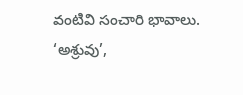వంటివి సంచారి భావాలు. ‘అశ్రువు’,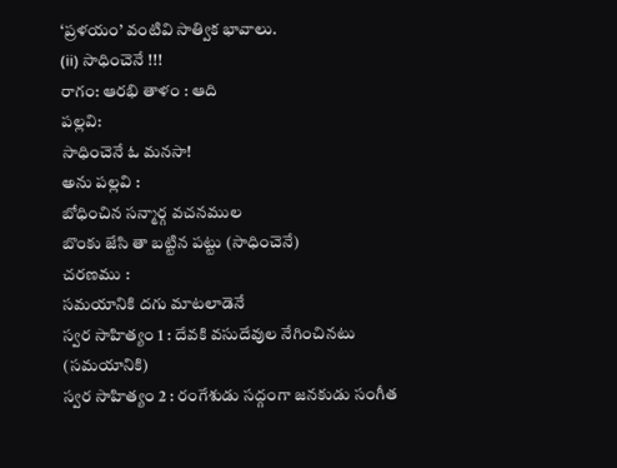‘ప్రళయం’ వంటివి సాత్విక భావాలు.
(ii) సాధించెనే !!!
రాగం: ఆరభి తాళం : ఆది
పల్లవి:
సాధించెనే ఓ మనసా!
అను పల్లవి :
బోధించిన సన్మార్గ వచనముల
బొంకు జేసి తా బట్టిన పట్టు (సాధించెనే)
చరణము :
సమయానికి దగు మాటలాడెనే
స్వర సాహిత్యం 1 : దేవకి వసుదేవుల నేగించినటు (సమయానికి)
స్వర సాహిత్యం 2 : రంగేశుడు సద్గంగా జనకుడు సంగీత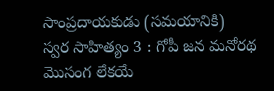సాంప్రదాయకుడు (సమయానికి)
స్వర సాహిత్యం 3 : గోపీ జన మనోరథ మొసంగ లేకయే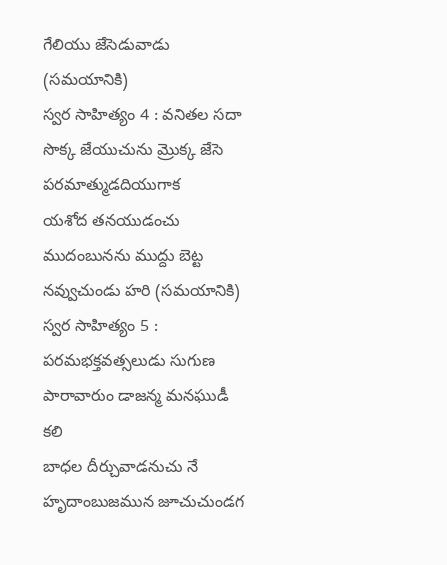గేలియు జేసెడువాడు (సమయానికి)
స్వర సాహిత్యం 4 : వనితల సదా సొక్క జేయుచును మ్రొక్క జేసె పరమాత్ముడదియుగాక
యశోద తనయుడంచు ముదంబునను ముద్దు బెట్ట నవ్వుచుండు హరి (సమయానికి)
స్వర సాహిత్యం 5 : పరమభక్తవత్సలుడు సుగుణ పారావారుం డాజన్మ మనఘుడీ కలి
బాధల దీర్చువాడనుచు నే హృదాంబుజమున జూచుచుండగ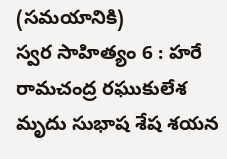(సమయానికి)
స్వర సాహిత్యం 6 : హరే రామచంద్ర రఘుకులేశ మృదు సుభాష శేష శయన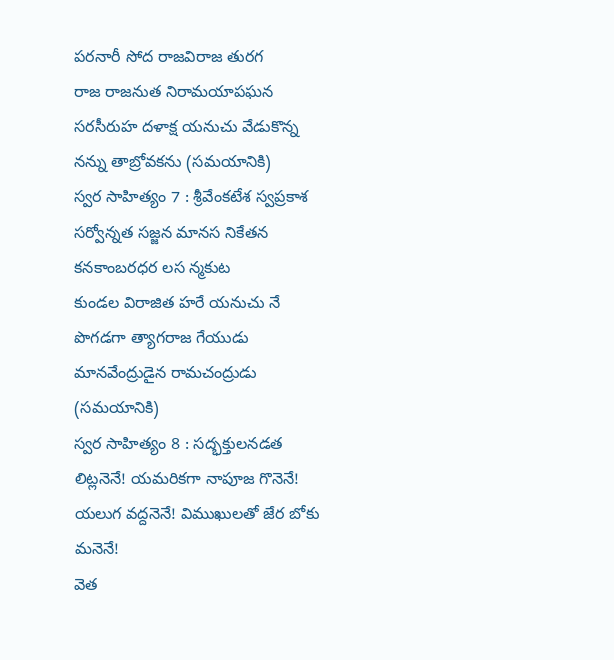పరనారీ సోద రాజవిరాజ తురగ
రాజ రాజనుత నిరామయాపఘన సరసీరుహ దళాక్ష యనుచు వేడుకొన్న నన్ను తాబ్రోవకను (సమయానికి)
స్వర సాహిత్యం 7 : శ్రీవేంకటేశ స్వప్రకాశ సర్వోన్నత సజ్జన మానస నికేతన కనకాంబరధర లస న్మకుట
కుండల విరాజిత హరే యనుచు నే పొగడగా త్యాగరాజ గేయుడు మానవేంద్రుడైన రామచంద్రుడు (సమయానికి)
స్వర సాహిత్యం 8 : సద్భక్తులనడత లిట్లనెనే! యమరికగా నాపూజ గొనెనే! యలుగ వద్దనెనే! విముఖులతో జేర బోకు మనెనే!
వెత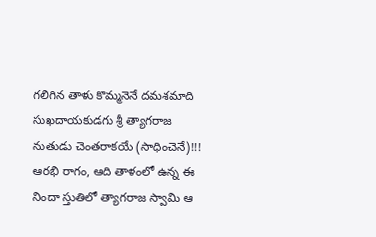గలిగిన తాళు కొమ్మనెనే దమశమాది సుఖదాయకుడగు శ్రీ త్యాగరాజ నుతుడు చెంతరాకయే (సాధించెనే)!!!
ఆరభి రాగం, ఆది తాళంలో ఉన్న ఈ నిందా స్తుతిలో త్యాగరాజ స్వామి ఆ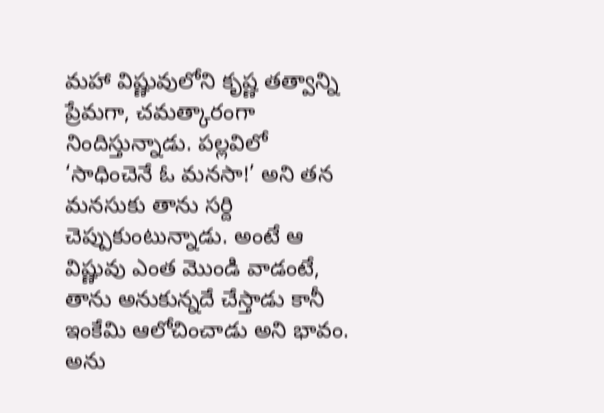మహా విష్ణువులోని కృష్ణ తత్వాన్ని ప్రేమగా, చమత్కారంగా నిందిస్తున్నాడు. పల్లవిలో ‘సాధించెనే ఓ మనసా!’ అని తన మనసుకు తాను సర్ది చెప్పుకుంటున్నాడు. అంటే ఆ విష్ణువు ఎంత మొండి వాడంటే, తాను అనుకున్నదే చేస్తాడు కానీ ఇంకేమి ఆలోచించాడు అని భావం. అను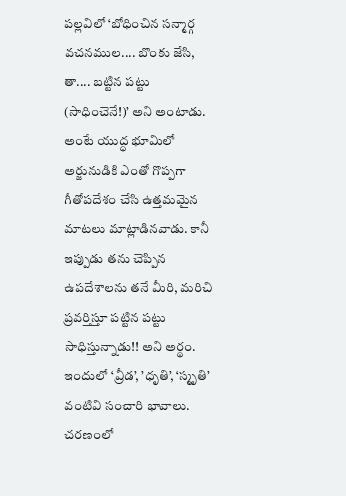పల్లవిలో ‘బోధించిన సన్మార్గ వచనముల.... బొంకు జేసి, తా.... బట్టిన పట్టు (సాధించెనే!)’ అని అంటాడు. అంటే యుద్ధ భూమిలో అర్జునుడికి ఎంతో గొప్పగా గీతోపదేశం చేసి ఉత్తమమైన మాటలు మాట్లాడినవాడు. కానీ ఇప్పుడు తను చెప్పిన ఉపదేశాలను తనే మీరి, మరిచి ప్రవర్తిస్తూ పట్టిన పట్టు సాధిస్తున్నాడు!! అని అర్థం. ఇందులో ‘వ్రీడ’, ’ధృతి’, ‘స్మృతి’ వంటివి సంచారి భావాలు. చరణంలో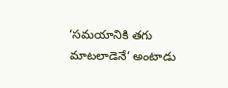‘సమయానికి తగు మాటలాడెనే’ అంటాడు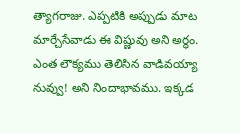త్యాగరాజు. ఎప్పటికి అప్పుడు మాట మార్చేసేవాడు ఈ విష్ణువు అని అర్థం. ఎంత లౌక్యము తెలిసిన వాడివయ్యా నువ్వు! అని నిందాభావము. ఇక్కడ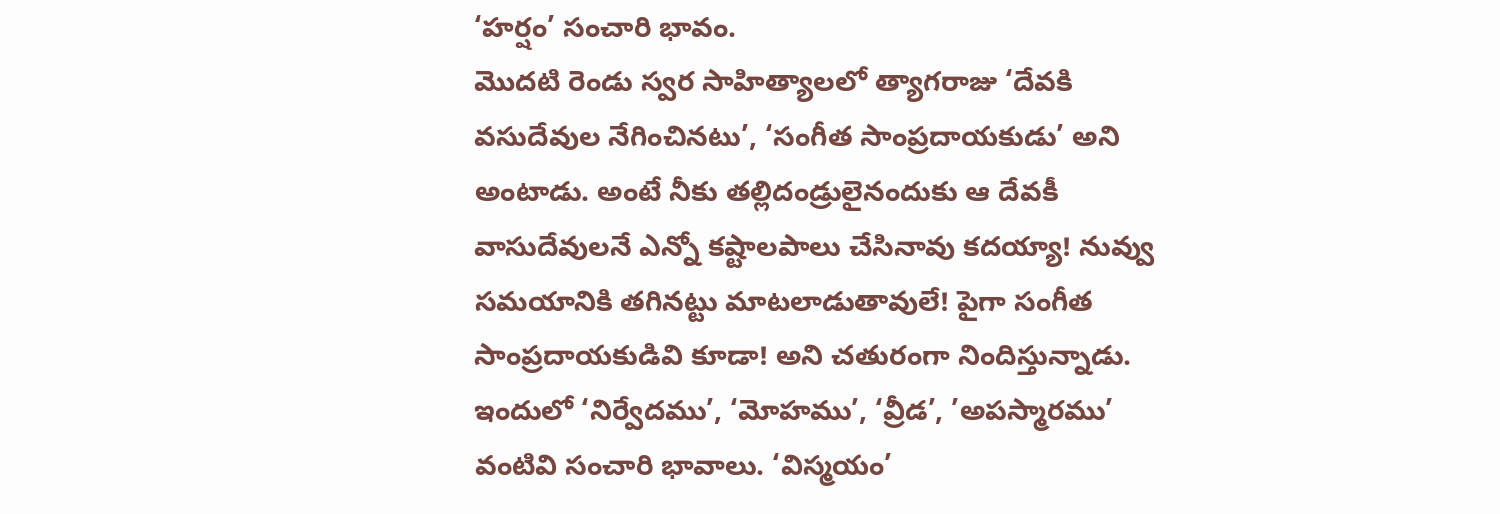‘హర్షం’ సంచారి భావం.
మొదటి రెండు స్వర సాహిత్యాలలో త్యాగరాజు ‘దేవకి వసుదేవుల నేగించినటు’, ‘సంగీత సాంప్రదాయకుడు’ అని అంటాడు. అంటే నీకు తల్లిదండ్రులైనందుకు ఆ దేవకీ వాసుదేవులనే ఎన్నో కష్టాలపాలు చేసినావు కదయ్యా! నువ్వు సమయానికి తగినట్టు మాటలాడుతావులే! పైగా సంగీత సాంప్రదాయకుడివి కూడా! అని చతురంగా నిందిస్తున్నాడు. ఇందులో ‘నిర్వేదము’, ‘మోహము’, ‘వ్రీడ’, ’అపస్మారము’ వంటివి సంచారి భావాలు. ‘విస్మయం’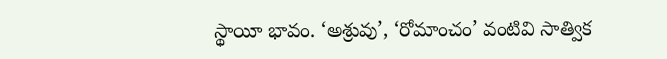స్థాయీ భావం. ‘అశ్రువు’, ‘రోమాంచం’ వంటివి సాత్విక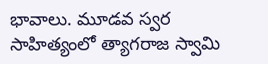భావాలు. మూడవ స్వర సాహిత్యంలో త్యాగరాజ స్వామి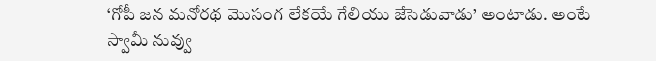‘గోపీ జన మనోరథ మొసంగ లేకయే గేలియు జేసెడువాడు’ అంటాడు. అంటే స్వామీ నువ్వు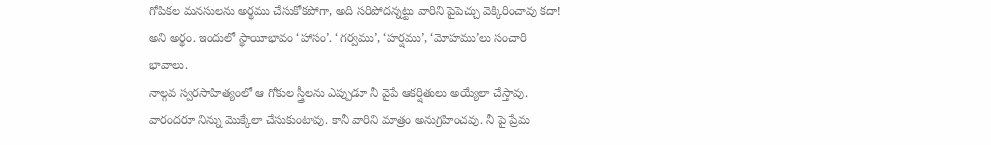గోపికల మనసులను అర్థము చేసుకోకపోగా, అది సరిపోదన్నట్టు వారిని పైపెచ్చు వెక్కిరించావు కదా! అని అర్థం. ఇందులో స్థాయీభావం ‘హాసం’. ‘గర్వము’, ‘హర్షము’, ‘మోహము’లు సంచారి భావాలు.
నాల్గవ స్వరసాహిత్యంలో ఆ గోకుల స్త్రీలను ఎప్పుడూ నీ వైపే ఆకర్షితులు అయ్యేలా చేస్తావు. వారందరూ నిన్ను మొక్కేలా చేసుకుంటావు. కానీ వారిని మాత్రం అనుగ్రహించవు. నీ పై ప్రేమ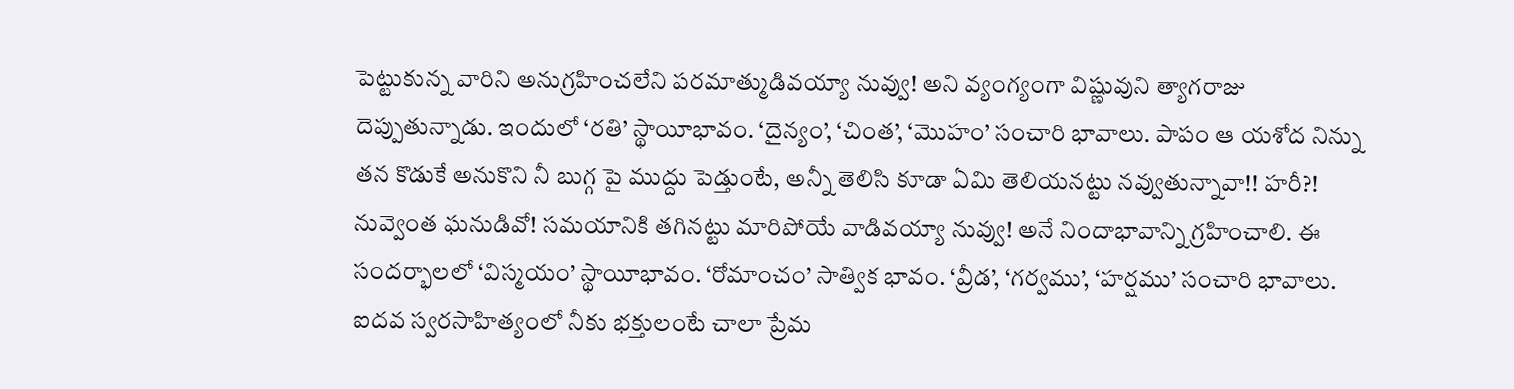పెట్టుకున్న వారిని అనుగ్రహించలేని పరమాత్ముడివయ్యా నువ్వు! అని వ్యంగ్యంగా విష్ణువుని త్యాగరాజు దెప్పుతున్నాడు. ఇందులో ‘రతి’ స్థాయీభావం. ‘దైన్యం’, ‘చింత’, ‘మొహం’ సంచారి భావాలు. పాపం ఆ యశోద నిన్ను తన కొడుకే అనుకొని నీ బుగ్గ పై ముద్దు పెడ్తుంటే, అన్నీ తెలిసి కూడా ఏమి తెలియనట్టు నవ్వుతున్నావా!! హరీ?! నువ్వెంత ఘనుడివో! సమయానికి తగినట్టు మారిపోయే వాడివయ్యా నువ్వు! అనే నిందాభావాన్ని గ్రహించాలి. ఈ సందర్భాలలో ‘విస్మయం’ స్థాయీభావం. ‘రోమాంచం’ సాత్విక భావం. ‘వ్రీడ’, ‘గర్వము’, ‘హర్షము’ సంచారి భావాలు.
ఐదవ స్వరసాహిత్యంలో నీకు భక్తులంటే చాలా ప్రేమ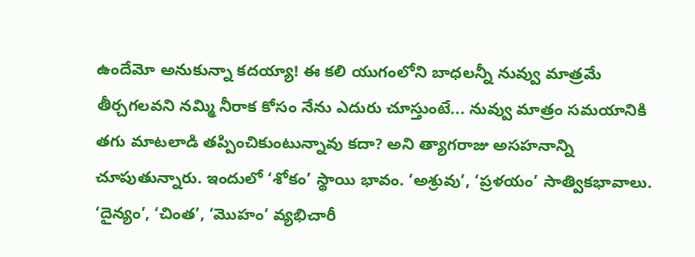ఉందేమో అనుకున్నా కదయ్యా! ఈ కలి యుగంలోని బాధలన్నీ నువ్వు మాత్రమే తీర్చగలవని నమ్మి నీరాక కోసం నేను ఎదురు చూస్తుంటే... నువ్వు మాత్రం సమయానికి తగు మాటలాడి తప్పించికుంటున్నావు కదా? అని త్యాగరాజు అసహనాన్ని చూపుతున్నారు. ఇందులో ‘శోకం’ స్థాయి భావం. ‘అశ్రువు’, ‘ప్రళయం’ సాత్వికభావాలు. ‘దైన్యం’, ‘చింత’, ‘మొహం’ వ్యభిచారీ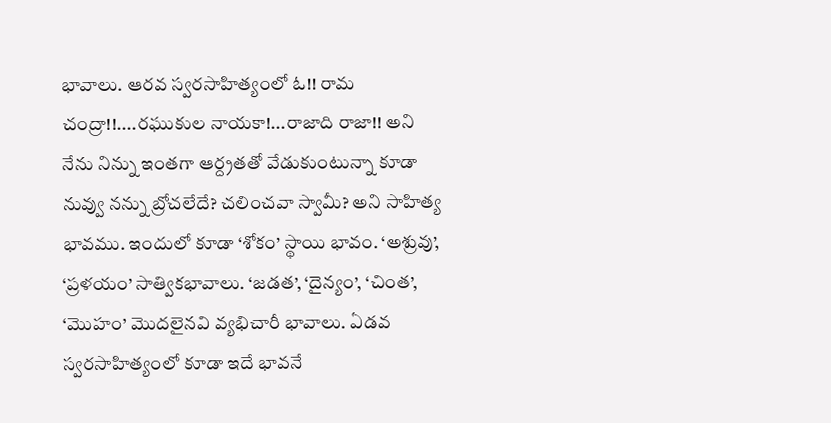భావాలు. ఆరవ స్వరసాహిత్యంలో ఓ!! రామ చంద్రా!!....రఘుకుల నాయకా!...రాజాది రాజా!! అని నేను నిన్ను ఇంతగా ఆర్ద్రతతో వేడుకుంటున్నా కూడా నువ్వు నన్ను బ్రోచలేదే? చలించవా స్వామీ? అని సాహిత్య భావము. ఇందులో కూడా ‘శోకం’ స్థాయి భావం. ‘అశ్రువు’, ‘ప్రళయం’ సాత్వికభావాలు. ‘జడత’, ‘దైన్యం’, ‘చింత’, ‘మొహం’ మొదలైనవి వ్యభిచారీ భావాలు. ఏడవ స్వరసాహిత్యంలో కూడా ఇదే భావనే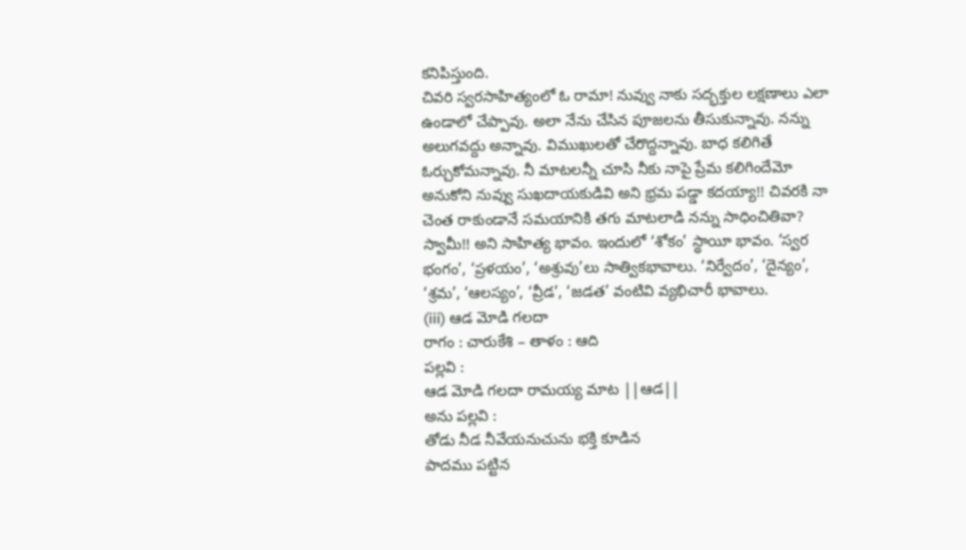కనిపిస్తుంది.
చివరి స్వరసాహిత్యంలో ఓ రామా! నువ్వు నాకు సద్భక్తుల లక్షణాలు ఎలా ఉండాలో చేప్పావు. అలా నేను చేసిన పూజలను తీసుకున్నావు. నన్ను అలుగవద్దు అన్నావు. విముఖులతో చేరొద్దన్నావు. బాధ కలిగితే ఓర్చుకోమన్నావు. నీ మాటలన్నీ చూసి నీకు నాపై ప్రేమ కలిగిందేమో అనుకోని నువ్వు సుఖదాయకుడివి అని భ్రమ పడ్డా కదయ్యా!! చివరకి నా చెంత రాకుండానే సమయానికి తగు మాటలాడి నన్ను సాధించితివా? స్వామీ!! అని సాహిత్య భావం. ఇందులో ‘శోకం’ స్థాయీ భావం. ‘స్వర భంగం’, ‘ప్రళయం’, ‘అశ్రువు’లు సాత్వికభావాలు. ‘నిర్వేదం’, ‘దైన్యం’, ‘శ్రమ’, ‘ఆలస్యం’, ‘వ్రీడ’, ‘జడత’ వంటివి వ్యభిచారీ భావాలు.
(iii) ఆడ మోడి గలదా
రాగం : చారుకేశి – తాళం : ఆది
పల్లవి :
ఆడ మోడి గలదా రామయ్య మాట ||ఆడ||
అను పల్లవి :
తోడు నీడ నీవేయనుచును భక్తి కూడిన
పాదము పట్టిన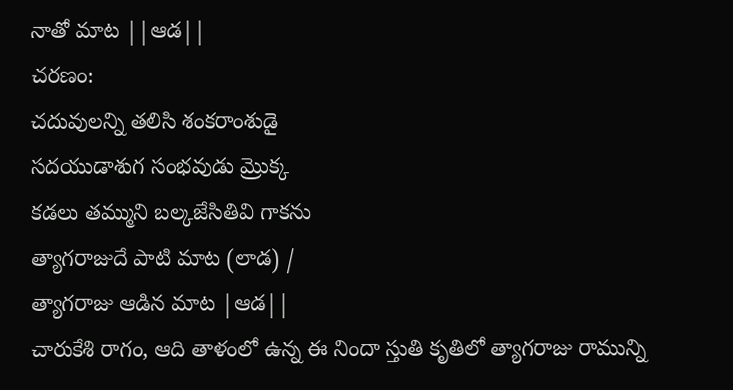నాతో మాట ||ఆడ||
చరణం:
చదువులన్ని తలిసి శంకరాంశుడై
సదయుడాశుగ సంభవుడు మ్రొక్క
కడలు తమ్ముని బల్కజేసితివి గాకను
త్యాగరాజుదే పాటి మాట (లాడ) /
త్యాగరాజు ఆడిన మాట |ఆడ||
చారుకేశి రాగం, ఆది తాళంలో ఉన్న ఈ నిందా స్తుతి కృతిలో త్యాగరాజు రామున్ని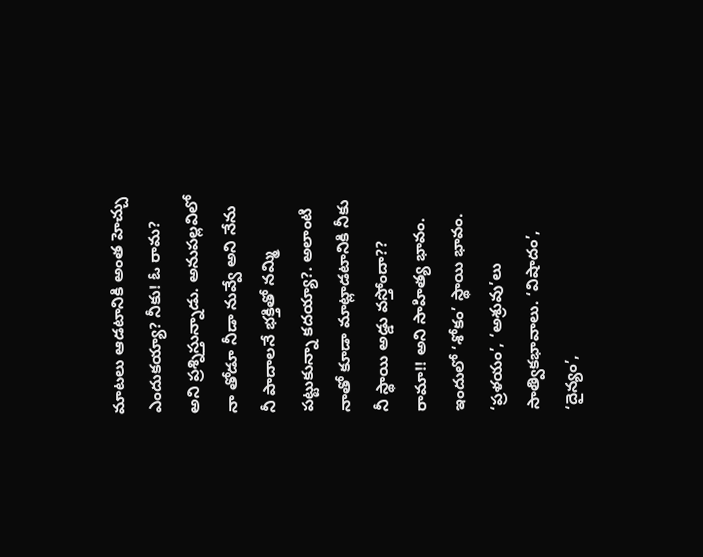మాటలు ఆడటానికి అంత హెచ్చు ఎందుకయ్యా? నీకు! ఓ రామ? అని ప్రశ్నిస్తున్నాడు. అనుపల్లవిలో నా తోడూ నీడా నువ్వే అని నేను నీ పాదాలనే భక్తితో నమ్మి పట్టుకున్నా కదయ్యా?. అలాంటి నాతో కూడా మాట్లాడటానికి నీకు నీ స్థాయి అడ్డు వస్తోందా?? రామా!! అని సాహిత్య భావం. ఇందులో ‘శోకం’ స్థాయి భావం. ‘ప్రళయం’, ‘అశ్రువు’లు సాత్వికభావాలు. ‘విషాదం’, ‘దైన్యం’,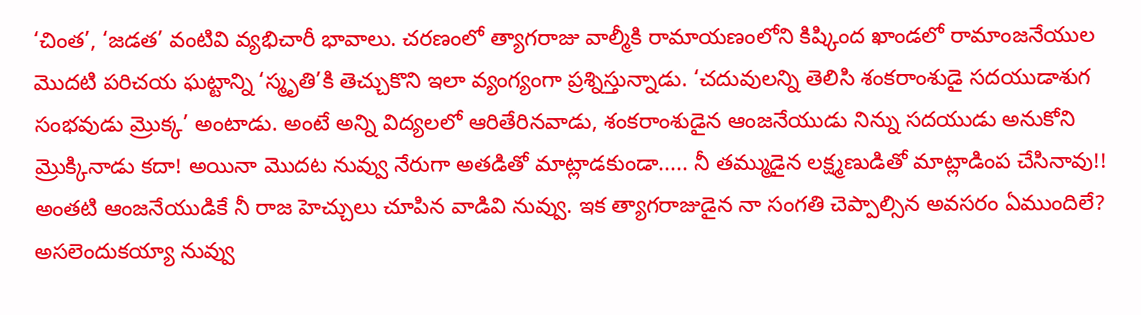‘చింత’, ‘జడత’ వంటివి వ్యభిచారీ భావాలు. చరణంలో త్యాగరాజు వాల్మీకి రామాయణంలోని కిష్కింద ఖాండలో రామాంజనేయుల మొదటి పరిచయ ఘట్టాన్ని ‘స్మృతి’కి తెచ్చుకొని ఇలా వ్యంగ్యంగా ప్రశ్నిస్తున్నాడు. ‘చదువులన్ని తెలిసి శంకరాంశుడై సదయుడాశుగ సంభవుడు మ్రొక్క’ అంటాడు. అంటే అన్ని విద్యలలో ఆరితేరినవాడు, శంకరాంశుడైన ఆంజనేయుడు నిన్ను సదయుడు అనుకోని మ్రొక్కినాడు కదా! అయినా మొదట నువ్వు నేరుగా అతడితో మాట్లాడకుండా..... నీ తమ్ముడైన లక్ష్మణుడితో మాట్లాడింప చేసినావు!! అంతటి ఆంజనేయుడికే నీ రాజ హెచ్చులు చూపిన వాడివి నువ్వు. ఇక త్యాగరాజుడైన నా సంగతి చెప్పాల్సిన అవసరం ఏముందిలే? అసలెందుకయ్యా నువ్వు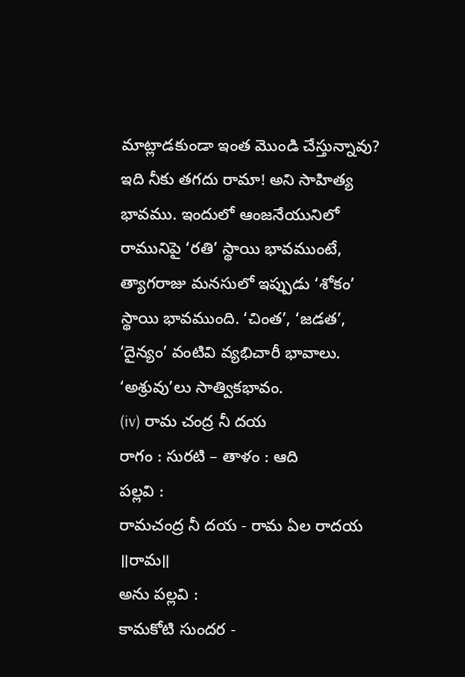మాట్లాడకుండా ఇంత మొండి చేస్తున్నావు? ఇది నీకు తగదు రామా! అని సాహిత్య భావము. ఇందులో ఆంజనేయునిలో రామునిపై ‘రతి’ స్థాయి భావముంటే, త్యాగరాజు మనసులో ఇప్పుడు ‘శోకం’ స్థాయి భావముంది. ‘చింత’, ‘జడత’, ‘దైన్యం’ వంటివి వ్యభిచారీ భావాలు. ‘అశ్రువు’లు సాత్వికభావం.
(iv) రామ చంద్ర నీ దయ
రాగం : సురటి – తాళం : ఆది
పల్లవి :
రామచంద్ర నీ దయ - రామ ఏల రాదయ ॥రామ॥
అను పల్లవి :
కామకోటి సుందర -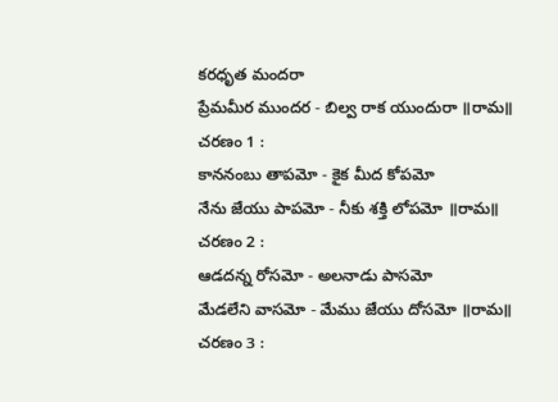కరధృత మందరా
ప్రేమమీర ముందర - బిల్వ రాక యుందురా ॥రామ॥
చరణం 1 :
కాననంబు తాపమో - కైక మీద కోపమో
నేను జేయు పాపమో - నీకు శక్తి లోపమో ॥రామ॥
చరణం 2 :
ఆడదన్న రోసమో - అలనాడు పాసమో
మేడలేని వాసమో - మేము జేయు దోసమో ॥రామ॥
చరణం 3 :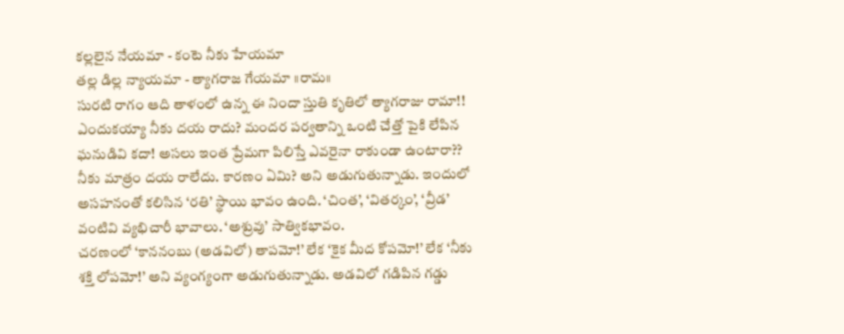కల్లలైన నేయమా - కంటె నీకు హేయమా
తల్ల డిల్ల న్యాయమా - త్యాగరాజ గేయమా ॥రామ॥
సురటి రాగం ఆది తాళంలో ఉన్న ఈ నిందా స్తుతి కృతిలో త్యాగరాజు రామా!! ఎందుకయ్యా నీకు దయ రాదు? మందర పర్వతాన్ని ఒంటి చేత్తో పైకి లేపిన ఘనుడివి కదా! అసలు ఇంత ప్రేమగా పిలిస్తే ఎవరైనా రాకుండా ఉంటారా?? నీకు మాత్రం దయ రాలేదు. కారణం ఏమి? అని అడుగుతున్నాడు. ఇందులో అసహనంతో కలిసిన ‘రతి’ స్థాయి భావం ఉంది. ‘చింత’, ‘వితర్కం’, ‘వ్రీడ’ వంటివి వ్యభిచారీ భావాలు. ‘అశ్రువు’ సాత్వికభావం.
చరణంలో ‘కాననంబు (అడవిలో) తాపమో!’ లేక ‘కైక మీద కోపమో!’ లేక ‘నీకు శక్తి లోపమో!’ అని వ్యంగ్యంగా అడుగుతున్నాడు. అడవిలో గడిపిన గడ్డు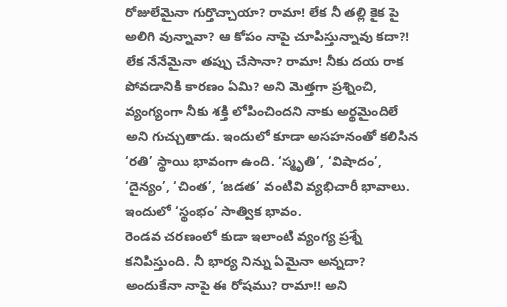రోజులేమైనా గుర్తొచ్చాయా? రామా! లేక నీ తల్లి కైక పై అలిగి వున్నావా? ఆ కోపం నాపై చూపిస్తున్నావు కదా?! లేక నేనేమైనా తప్పు చేసానా? రామా! నీకు దయ రాక పోవడానికి కారణం ఏమి? అని మెత్తగా ప్రశ్నించి, వ్యంగ్యంగా నీకు శక్తి లోపించిందని నాకు అర్థమైందిలే అని గుచ్చుతాడు. ఇందులో కూడా అసహనంతో కలిసిన ‘రతి’ స్థాయి భావంగా ఉంది. ‘స్మృతి’, ‘విషాదం’, ‘దైన్యం’, ‘చింత’, ‘జడత’ వంటివి వ్యభిచారీ భావాలు. ఇందులో ‘స్థంభం’ సాత్విక భావం.
రెండవ చరణంలో కుడా ఇలాంటి వ్యంగ్య ప్రశ్నే కనిపిస్తుంది. నీ భార్య నిన్ను ఏమైనా అన్నదా? అందుకేనా నాపై ఈ రోషము? రామా!! అని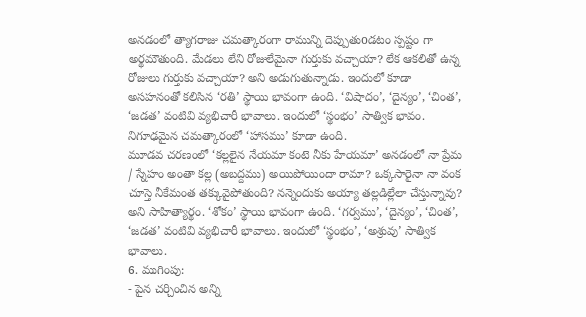అనడంలో త్యాగరాజు చమత్కారంగా రామున్ని దెప్పుతుoడటం స్పష్టం గా అర్థమౌతుంది. మేడలు లేని రోజులేమైనా గుర్తుకు వచ్చాయా? లేక ఆకలితో ఉన్న రోజులు గుర్తుకు వచ్చాయా? అని అడుగుతున్నాడు. ఇందులో కూడా అసహనంతో కలిసిన ‘రతి’ స్థాయి భావంగా ఉంది. ‘విషాదం’, ‘దైన్యం’, ‘చింత’, ‘జడత’ వంటివి వ్యభిచారీ భావాలు. ఇందులో ‘స్థంభం’ సాత్విక భావం. నిగూఢమైన చమత్కారంలో ‘హాసము’ కూడా ఉంది.
మూడవ చరణంలో ‘కల్లలైన నేయమా కంటె నీకు హేయమా’ అనడంలో నా ప్రేమ / స్నేహం అంతా కల్ల (అబద్దము) అయిపోయిందా రామా? ఒక్కసారైనా నా వంక చూస్తె నీకేమంత తక్కువైపోతుంది? నన్నెందుకు అయ్యా తల్లడిల్లేలా చేస్తున్నావు? అని సాహిత్యార్థం. ‘శోకం’ స్థాయి భావంగా ఉంది. ‘గర్వము’, ‘దైన్యం’, ‘చింత’, ‘జడత’ వంటివి వ్యభిచారీ భావాలు. ఇందులో ‘స్థంభం’, ‘అశ్రువు’ సాత్విక భావాలు.
6. ముగింపు:
- పైన చర్చించిన అన్ని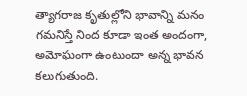త్యాగరాజ కృతుల్లోని భావాన్ని మనం గమనిస్తే నింద కూడా ఇంత అందంగా, అమోఘంగా ఉంటుందా అన్న భావన కలుగుతుంది.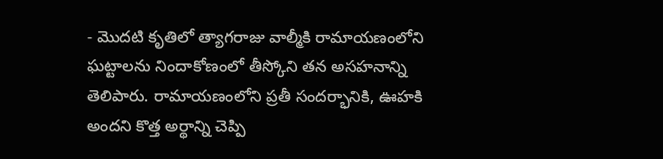- మొదటి కృతిలో త్యాగరాజు వాల్మీకి రామాయణంలోని ఘట్టాలను నిందాకోణంలో తీస్కోని తన అసహనాన్ని తెలిపారు. రామాయణంలోని ప్రతీ సందర్భానికి, ఊహకి అందని కొత్త అర్థాన్ని చెప్పి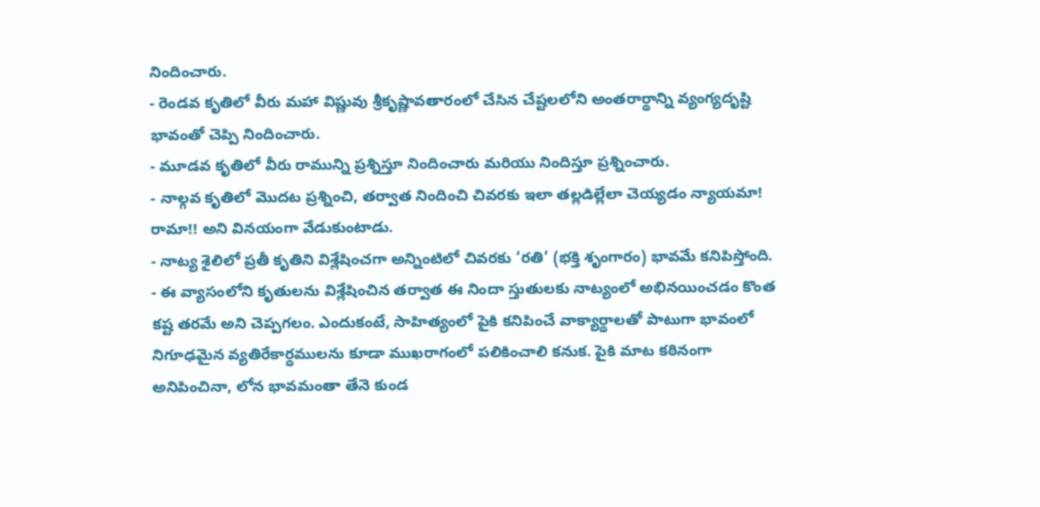నిందించారు.
- రెండవ కృతిలో వీరు మహా విష్ణువు శ్రీకృష్ణావతారంలో చేసిన చేష్టలలోని అంతరార్థాన్ని వ్యంగ్యదృష్టి భావంతో చెప్పి నిందించారు.
- మూడవ కృతిలో వీరు రామున్ని ప్రశ్నిస్తూ నిందించారు మరియు నిందిస్తూ ప్రశ్నించారు.
- నాల్గవ కృతిలో మొదట ప్రశ్నించి, తర్వాత నిందించి చివరకు ఇలా తల్లడిల్లేలా చెయ్యడం న్యాయమా! రామా!! అని వినయంగా వేడుకుంటాడు.
- నాట్య శైలిలో ప్రతీ కృతిని విశ్లేషించగా అన్నింటిలో చివరకు ‘రతి’ (భక్తి శృంగారం) భావమే కనిపిస్తోంది.
- ఈ వ్యాసంలోని కృతులను విశ్లేషించిన తర్వాత ఈ నిందా స్తుతులకు నాట్యంలో అభినయించడం కొంత కష్ట తరమే అని చెప్పగలం. ఎందుకంటే, సాహిత్యంలో పైకి కనిపించే వాక్యార్థాలతో పాటుగా భావంలో నిగూఢమైన వ్యతిరేకార్ధములను కూడా ముఖరాగంలో పలికించాలి కనుక. పైకి మాట కఠినంగా అనిపించినా, లోన భావమంతా తేనె కుండ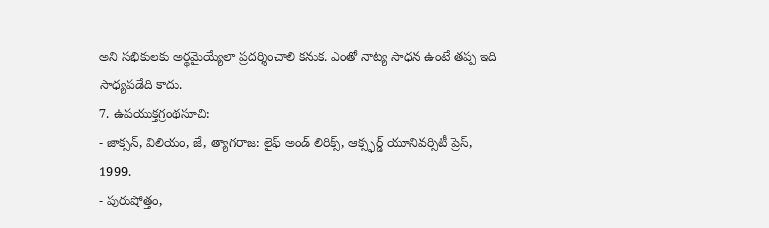అని సభికులకు అర్థమైయ్యేలా ప్రదర్శించాలి కనుక. ఎంతో నాట్య సాధన ఉంటే తప్ప ఇది సాధ్యపడేది కాదు.
7. ఉపయుక్తగ్రంథసూచి:
- జాక్సన్, విలియం, జే, త్యాగరాజ: లైఫ్ అండ్ లిరిక్స్, ఆక్స్ఫర్డ్ యూనివర్సిటీ ప్రెస్, 1999.
- పురుషోత్తం,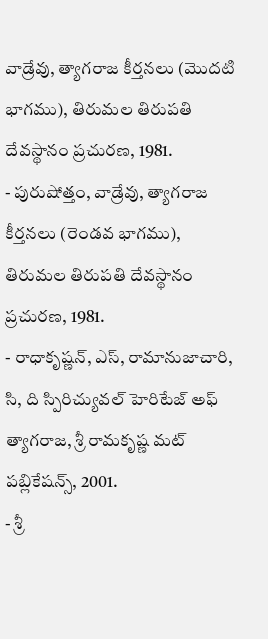వాడ్రేవు, త్యాగరాజ కీర్తనలు (మొదటి భాగము), తిరుమల తిరుపతి దేవస్థానం ప్రచురణ, 1981.
- పురుషోత్తం, వాడ్రేవు, త్యాగరాజ కీర్తనలు (రెండవ భాగము), తిరుమల తిరుపతి దేవస్థానం ప్రచురణ, 1981.
- రాధాకృష్ణన్, ఎస్, రామానుజాచారి, సి, ది స్పిరిచ్యువల్ హెరిటేజ్ అఫ్ త్యాగరాజ, శ్రీ రామకృష్ణ మట్ పబ్లికేషన్స్, 2001.
- శ్రీ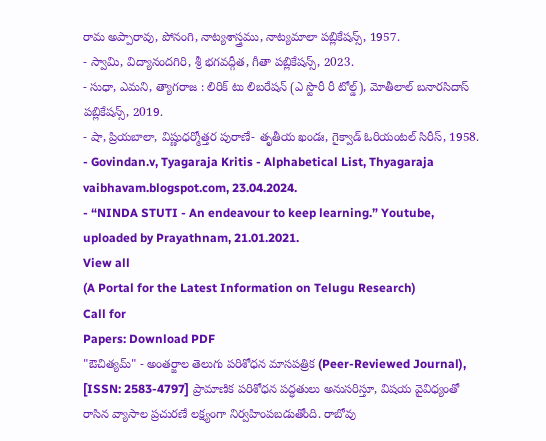రామ అప్పారావు, పోనంగి, నాట్యశాస్త్రము, నాట్యమాలా పబ్లికేషన్స్, 1957.
- స్వామి, విద్యానందగిరి, శ్రీ భగవద్గీత, గీతా పబ్లికేషన్స్, 2023.
- సుధా, ఎమని, త్యాగరాజ : లిరిక్ టు లిబరేషన్ (ఎ స్టొరీ రీ టోల్డ్), మోతీలాల్ బనారసిదాస్ పబ్లికేషన్స్, 2019.
- షా, ప్రియబాలా, విష్ణుధర్మోత్తర పురాణే- తృతీయ ఖండః, గైక్వాడ్ ఓరియంటల్ సిరీస్, 1958.
- Govindan.v, Tyagaraja Kritis - Alphabetical List, Thyagaraja vaibhavam.blogspot.com, 23.04.2024.
- “NINDA STUTI - An endeavour to keep learning.” Youtube, uploaded by Prayathnam, 21.01.2021.
View all
(A Portal for the Latest Information on Telugu Research)
Call for
Papers: Download PDF
"ఔచిత్యమ్" - అంతర్జాల తెలుగు పరిశోధన మాసపత్రిక (Peer-Reviewed Journal), [ISSN: 2583-4797] ప్రామాణిక పరిశోధన పద్ధతులు అనుసరిస్తూ, విషయ వైవిధ్యంతో రాసిన వ్యాసాల ప్రచురణే లక్ష్యంగా నిర్వహింపబడుతోంది. రాబోవు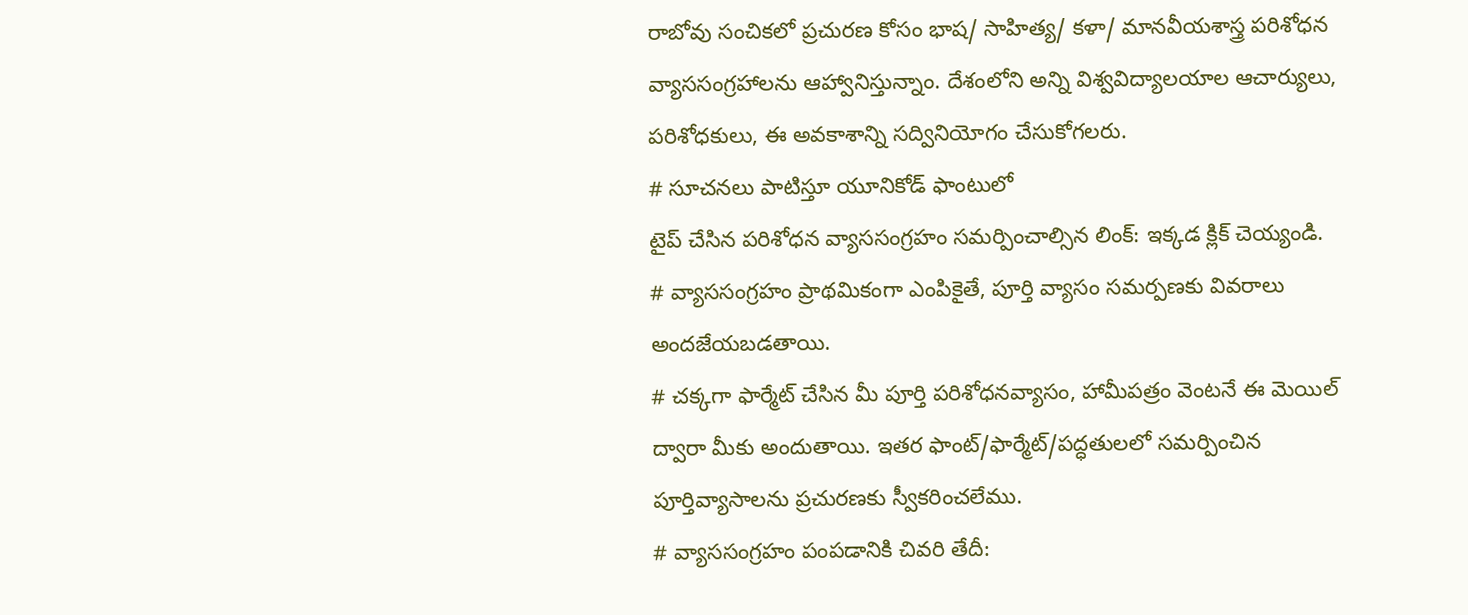రాబోవు సంచికలో ప్రచురణ కోసం భాష/ సాహిత్య/ కళా/ మానవీయశాస్త్ర పరిశోధన వ్యాససంగ్రహాలను ఆహ్వానిస్తున్నాం. దేశంలోని అన్ని విశ్వవిద్యాలయాల ఆచార్యులు, పరిశోధకులు, ఈ అవకాశాన్ని సద్వినియోగం చేసుకోగలరు.
# సూచనలు పాటిస్తూ యూనికోడ్ ఫాంటులో
టైప్ చేసిన పరిశోధన వ్యాససంగ్రహం సమర్పించాల్సిన లింక్: ఇక్కడ క్లిక్ చెయ్యండి.
# వ్యాససంగ్రహం ప్రాథమికంగా ఎంపికైతే, పూర్తి వ్యాసం సమర్పణకు వివరాలు అందజేయబడతాయి.
# చక్కగా ఫార్మేట్ చేసిన మీ పూర్తి పరిశోధనవ్యాసం, హామీపత్రం వెంటనే ఈ మెయిల్ ద్వారా మీకు అందుతాయి. ఇతర ఫాంట్/ఫార్మేట్/పద్ధతులలో సమర్పించిన పూర్తివ్యాసాలను ప్రచురణకు స్వీకరించలేము.
# వ్యాససంగ్రహం పంపడానికి చివరి తేదీ: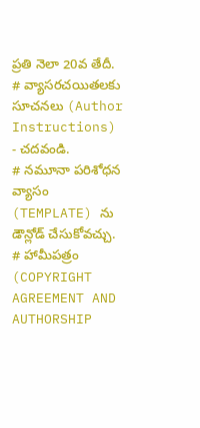ప్రతి నెలా 20వ తేదీ.
# వ్యాసరచయితలకు సూచనలు (Author Instructions) - చదవండి.
# నమూనా పరిశోధన వ్యాసం (TEMPLATE) ను డౌన్లోడ్ చేసుకోవచ్చు.
# హామీపత్రం (COPYRIGHT AGREEMENT AND AUTHORSHIP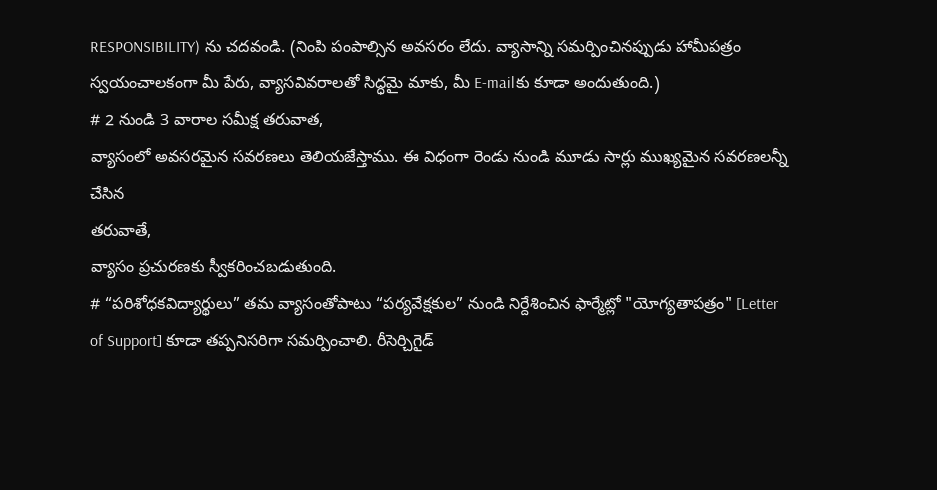RESPONSIBILITY) ను చదవండి. (నింపి పంపాల్సిన అవసరం లేదు. వ్యాసాన్ని సమర్పించినప్పుడు హామీపత్రం స్వయంచాలకంగా మీ పేరు, వ్యాసవివరాలతో సిద్ధమై మాకు, మీ E-mailకు కూడా అందుతుంది.)
# 2 నుండి 3 వారాల సమీక్ష తరువాత,
వ్యాసంలో అవసరమైన సవరణలు తెలియజేస్తాము. ఈ విధంగా రెండు నుండి మూడు సార్లు ముఖ్యమైన సవరణలన్నీ చేసిన
తరువాతే,
వ్యాసం ప్రచురణకు స్వీకరించబడుతుంది.
# “పరిశోధకవిద్యార్థులు” తమ వ్యాసంతోపాటు “పర్యవేక్షకుల” నుండి నిర్దేశించిన ఫార్మేట్లో "యోగ్యతాపత్రం" [Letter of Support] కూడా తప్పనిసరిగా సమర్పించాలి. రీసెర్చిగైడ్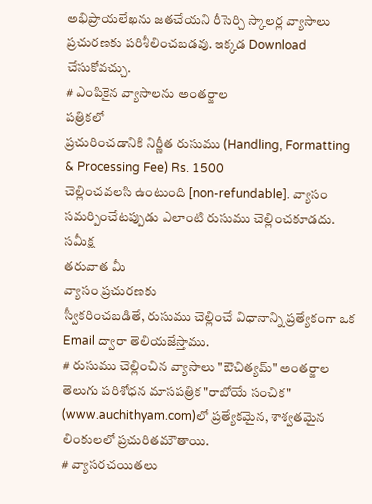అభిప్రాయలేఖను జతచేయని రీసెర్చి స్కాలర్ల వ్యాసాలు ప్రచురణకు పరిశీలించబడవు. ఇక్కడ Download చేసుకోవచ్చు.
# ఎంపికైన వ్యాసాలను అంతర్జాల
పత్రికలో
ప్రచురించడానికి నిర్ణీత రుసుము (Handling, Formatting & Processing Fee) Rs. 1500
చెల్లించవలసి ఉంటుంది [non-refundable]. వ్యాసం సమర్పించేటప్పుడు ఎలాంటి రుసుము చెల్లించకూడదు. సమీక్ష
తరువాత మీ
వ్యాసం ప్రచురణకు
స్వీకరించబడితే, రుసుము చెల్లించే విధానాన్ని ప్రత్యేకంగా ఒక Email ద్వారా తెలియజేస్తాము.
# రుసుము చెల్లించిన వ్యాసాలు "ఔచిత్యమ్" అంతర్జాల తెలుగు పరిశోధన మాసపత్రిక "రాబోయే సంచిక" (www.auchithyam.com)లో ప్రత్యేకమైన, శాశ్వతమైన లింకులలో ప్రచురితమౌతాయి.
# వ్యాసరచయితలు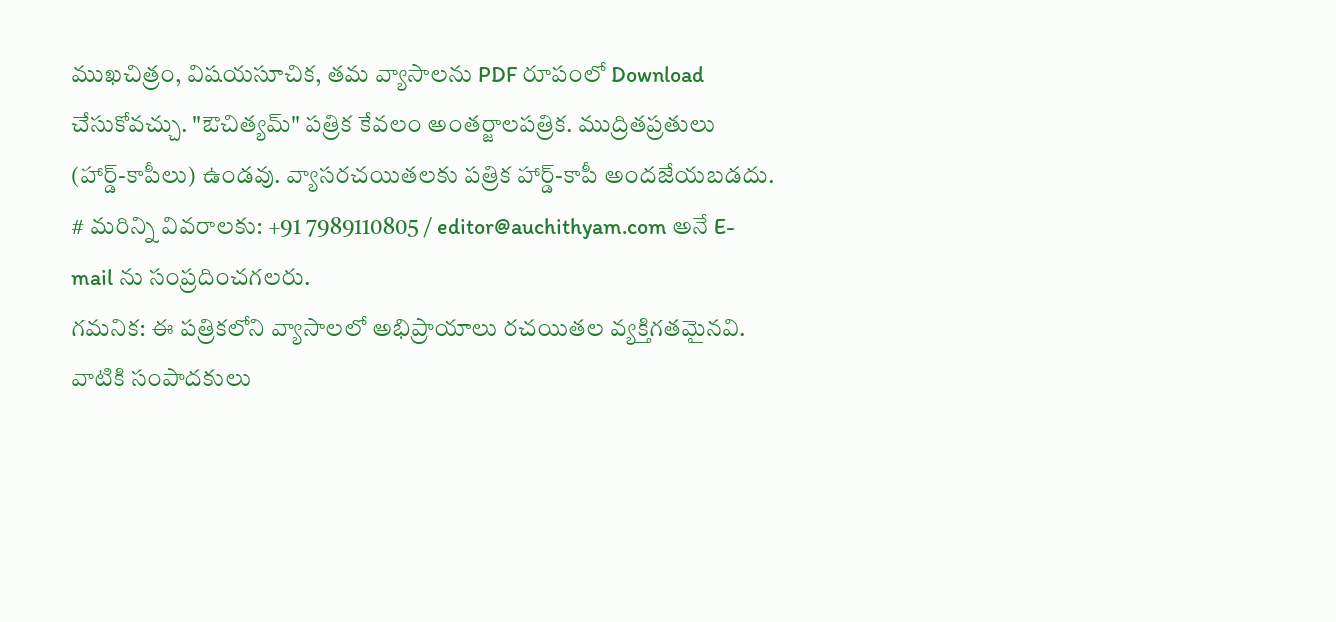ముఖచిత్రం, విషయసూచిక, తమ వ్యాసాలను PDF రూపంలో Download చేసుకోవచ్చు. "ఔచిత్యమ్" పత్రిక కేవలం అంతర్జాలపత్రిక. ముద్రితప్రతులు (హార్డ్-కాపీలు) ఉండవు. వ్యాసరచయితలకు పత్రిక హార్డ్-కాపీ అందజేయబడదు.
# మరిన్ని వివరాలకు: +91 7989110805 / editor@auchithyam.com అనే E-mail ను సంప్రదించగలరు.
గమనిక: ఈ పత్రికలోని వ్యాసాలలో అభిప్రాయాలు రచయితల వ్యక్తిగతమైనవి.
వాటికి సంపాదకులు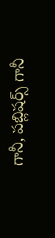గానీ, పబ్లిషర్స్ గానీ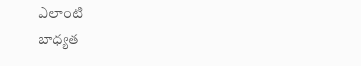ఎలాంటి
బాధ్యత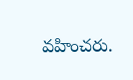వహించరు.